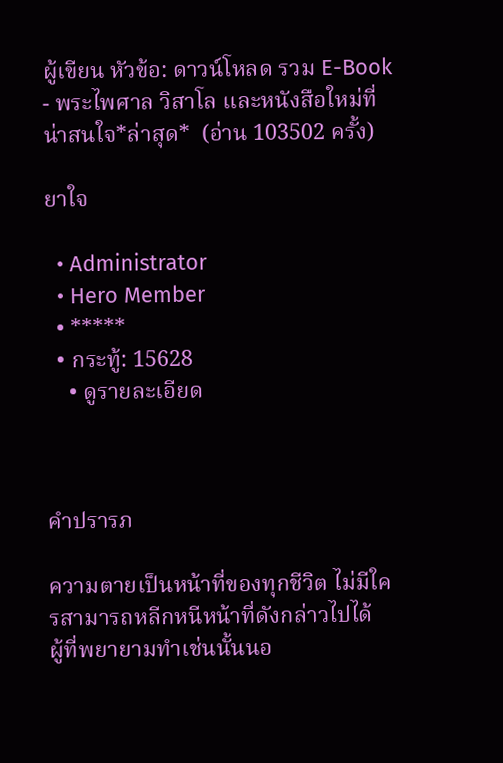ผู้เขียน หัวข้อ: ดาวน์โหลด รวม E-Book - พระไพศาล วิสาโล และหนังสือใหม่ที่น่าสนใจ*ล่าสุด*  (อ่าน 103502 ครั้ง)

ยาใจ

  • Administrator
  • Hero Member
  • *****
  • กระทู้: 15628
    • ดูรายละเอียด



คำปรารภ

ความตายเป็นหน้าที่ของทุกชีวิต ไม่มีใครสามารถหลีกหนีหน้าที่ดังกล่าวไปได้   ผู้ที่พยายามทำเช่นนั้นนอ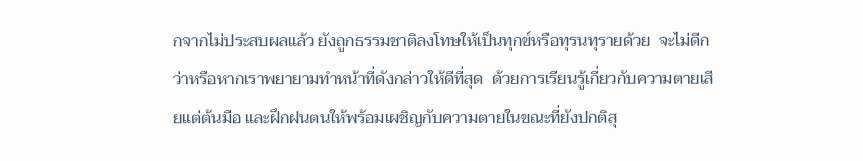กจากไม่ประสบผลแล้ว ยังถูกธรรมชาติลงโทษให้เป็นทุกข์หรือทุรนทุรายด้วย  จะไม่ดีกว่าหรือหากเราพยายามทำหน้าที่ดังกล่าวให้ดีที่สุด  ด้วยการเรียนรู้เกี่ยวกับความตายเสียแต่ต้นมือ และฝึกฝนตนให้พร้อมเผชิญกับความตายในขณะที่ยังปกติสุ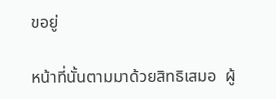ขอยู่

หน้าที่นั้นตามมาด้วยสิทธิเสมอ  ผู้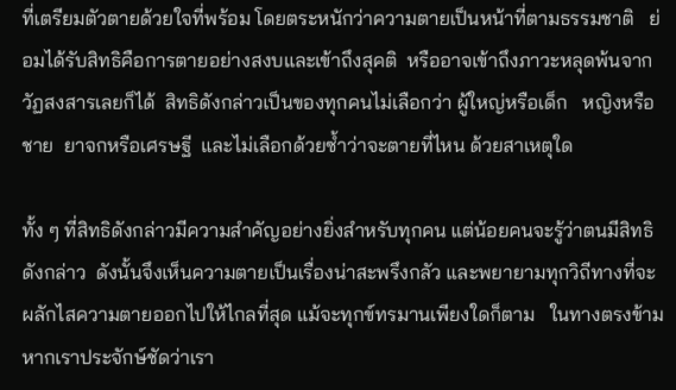ที่เตรียมตัวตายด้วยใจที่พร้อม โดยตระหนักว่าความตายเป็นหน้าที่ตามธรรมชาติ   ย่อมได้รับสิทธิคือการตายอย่างสงบและเข้าถึงสุคติ  หรืออาจเข้าถึงภาวะหลุดพ้นจากวัฏสงสารเลยก็ได้  สิทธิดังกล่าวเป็นของทุกคนไม่เลือกว่า ผู้ใหญ่หรือเด็ก   หญิงหรือชาย  ยาจกหรือเศรษฐี  และไม่เลือกด้วยซ้ำว่าจะตายที่ไหน ด้วยสาเหตุใด

ทั้ง ๆ ที่สิทธิดังกล่าวมีความสำคัญอย่างยิ่งสำหรับทุกคน แต่น้อยคนจะรู้ว่าตนมีสิทธิดังกล่าว  ดังนั้นจึงเห็นความตายเป็นเรื่องน่าสะพรึงกลัว และพยายามทุกวิถีทางที่จะผลักไสความตายออกไปให้ไกลที่สุด แม้จะทุกข์ทรมานเพียงใดก็ตาม   ในทางตรงข้ามหากเราประจักษ์ชัดว่าเรา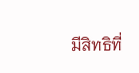มีสิทธิที่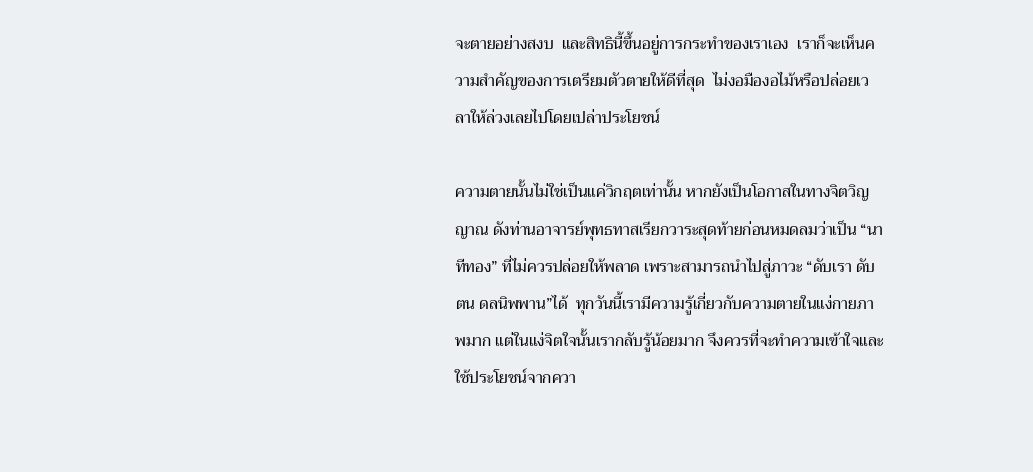จะตายอย่างสงบ  และสิทธินี้ขึ้นอยู่การกระทำของเราเอง  เราก็จะเห็นความสำคัญของการเตรียมตัวตายให้ดีที่สุด  ไม่งอมืองอไม้หรือปล่อยเวลาให้ล่วงเลยไปโดยเปล่าประโยชน์

ความตายนั้นไม่ใช่เป็นแค่วิกฤตเท่านั้น หากยังเป็นโอกาสในทางจิตวิญญาณ ดังท่านอาจารย์พุทธทาสเรียกวาระสุดท้ายก่อนหมดลมว่าเป็น “นาทีทอง” ที่ไม่ควรปล่อยให้พลาด เพราะสามารถนำไปสู่ภาวะ “ดับเรา ดับตน ดลนิพพาน”ได้  ทุกวันนี้เรามีความรู้เกี่ยวกับความตายในแง่กายภาพมาก แต่ในแง่จิตใจนั้นเรากลับรู้น้อยมาก จึงควรที่จะทำความเข้าใจและใช้ประโยชน์จากควา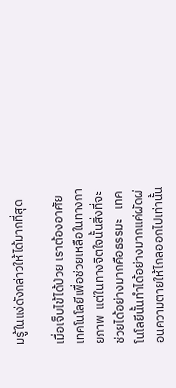มรู้ในแง่ดังกล่าวให้ได้มากที่สุด

เมื่อเจ็บไข้ได้ป่วย เราต้องอาศัยเทคโนโลยีเพื่อช่วยเหลือในทางกายภาพ  แต่ในทางจิตใจนั้นสิ่งที่จะช่วยได้อย่างมากคือธรรมะ   เทคโนโลยีนั้นทำได้อย่างมากแค่ผัดผ่อนความตายให้ไกลออกไปเท่านั้น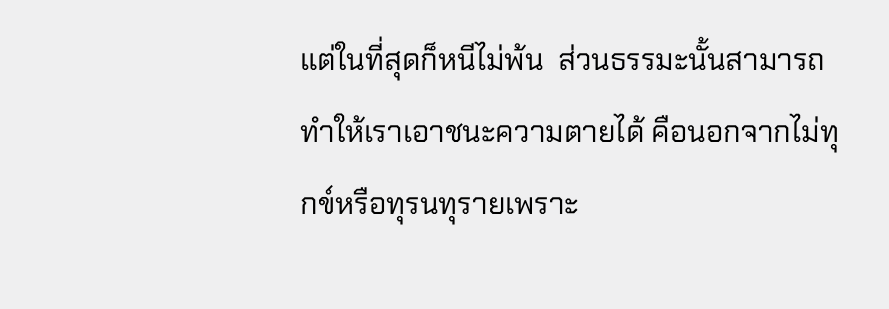แต่ในที่สุดก็หนีไม่พ้น  ส่วนธรรมะนั้นสามารถทำให้เราเอาชนะความตายได้ คือนอกจากไม่ทุกข์หรือทุรนทุรายเพราะ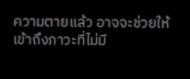ความตายแล้ว อาจจะช่วยให้เข้าถึงภาวะที่ไม่มี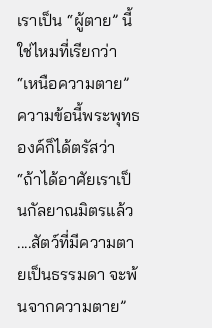เราเป็น “ผู้ตาย” นี้ใช่ไหมที่เรียกว่า “เหนือความตาย”    ความข้อนี้พระพุทธองค์ก็ได้ตรัสว่า “ถ้าได้อาศัยเราเป็นกัลยาณมิตรแล้ว ....สัตว์ที่มีความตายเป็นธรรมดา จะพ้นจากความตาย”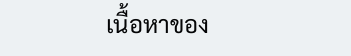เนื้อหาของ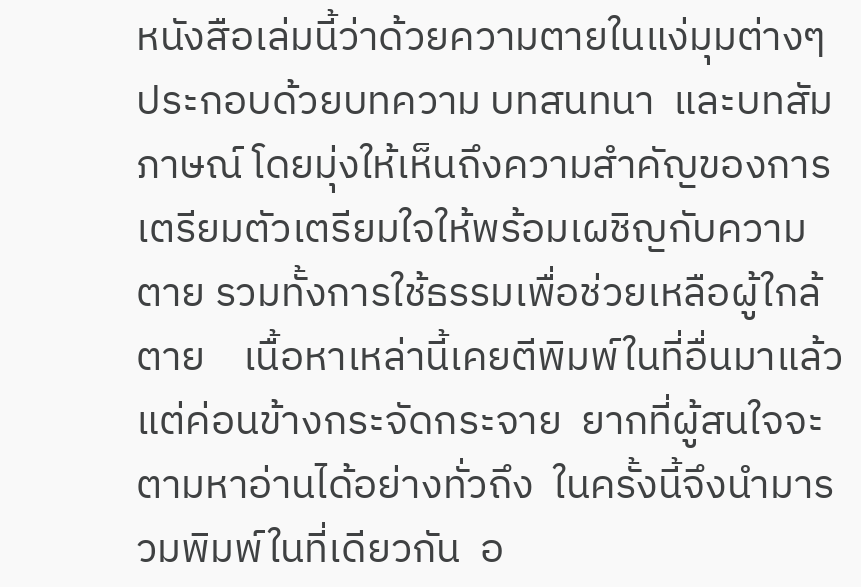หนังสือเล่มนี้ว่าด้วยความตายในแง่มุมต่างๆ ประกอบด้วยบทความ บทสนทนา  และบทสัมภาษณ์ โดยมุ่งให้เห็นถึงความสำคัญของการเตรียมตัวเตรียมใจให้พร้อมเผชิญกับความตาย รวมทั้งการใช้ธรรมเพื่อช่วยเหลือผู้ใกล้ตาย    เนื้อหาเหล่านี้เคยตีพิมพ์ในที่อื่นมาแล้ว แต่ค่อนข้างกระจัดกระจาย  ยากที่ผู้สนใจจะตามหาอ่านได้อย่างทั่วถึง  ในครั้งนี้จึงนำมารวมพิมพ์ในที่เดียวกัน  อ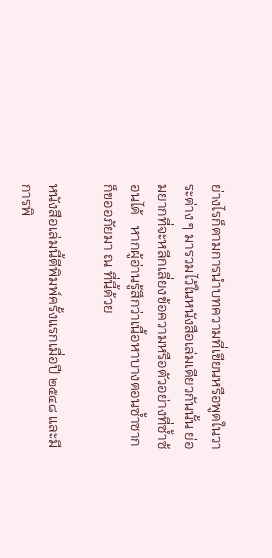ย่างไรก็ตามการนำบทความที่เขียนหรือพูดในวาระต่าง ๆ มารวมไว้ในหนังสือเล่มเดียวกันนั้น ย่อมยากที่จะหลีกเลี่ยงข้อความหรือตัวอย่างที่ซ้ำซ้อนได้   หากผู้อ่านรู้สึกว่าเนื้อหาบางตอนซ้ำซากก็ขออภัยมา ณ ที่นี้ด้วย

หนังสือเล่มนี้ตีพิมพ์ครั้งแรกเมื่อปี ๒๕๔๘ และมีการพิ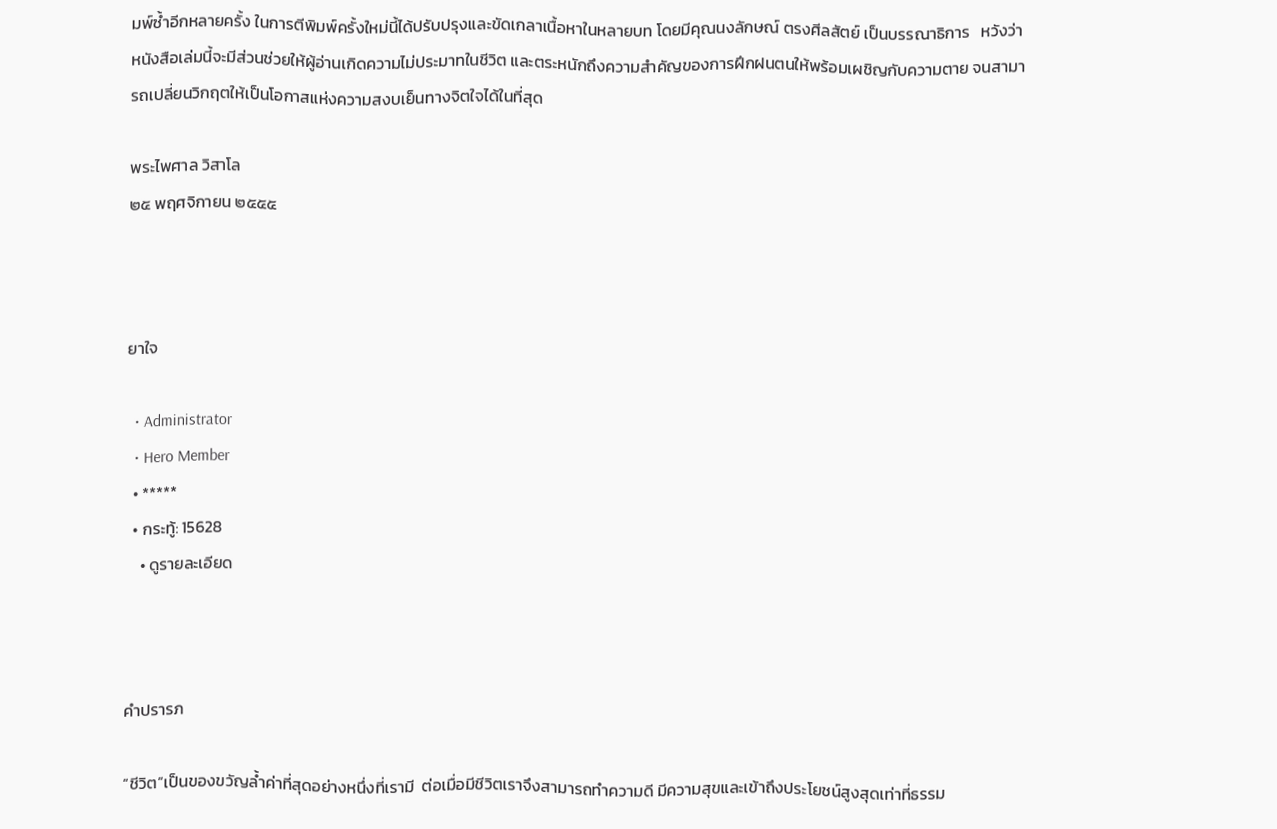มพ์ซ้ำอีกหลายครั้ง ในการตีพิมพ์ครั้งใหม่นี้ได้ปรับปรุงและขัดเกลาเนื้อหาในหลายบท โดยมีคุณนงลักษณ์ ตรงศีลสัตย์ เป็นบรรณาธิการ   หวังว่าหนังสือเล่มนี้จะมีส่วนช่วยให้ผู้อ่านเกิดความไม่ประมาทในชีวิต และตระหนักถึงความสำคัญของการฝึกฝนตนให้พร้อมเผชิญกับความตาย จนสามารถเปลี่ยนวิกฤตให้เป็นโอกาสแห่งความสงบเย็นทางจิตใจได้ในที่สุด

พระไพศาล วิสาโล
๒๕ พฤศจิกายน ๒๕๕๕



ยาใจ

  • Administrator
  • Hero Member
  • *****
  • กระทู้: 15628
    • ดูรายละเอียด



คำปรารภ

“ชีวิต”เป็นของขวัญล้ำค่าที่สุดอย่างหนึ่งที่เรามี  ต่อเมื่อมีชีวิตเราจึงสามารถทำความดี มีความสุขและเข้าถึงประโยชน์สูงสุดเท่าที่ธรรม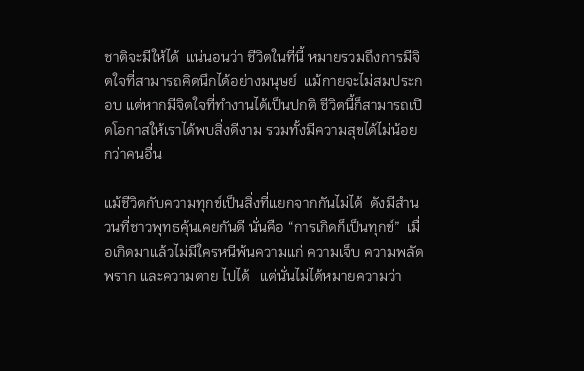ชาติจะมีให้ได้  แน่นอนว่า ชีวิตในที่นี้ หมายรวมถึงการมีจิตใจที่สามารถคิดนึกได้อย่างมนุษย์  แม้กายจะไม่สมประกอบ แต่หากมีจิตใจที่ทำงานได้เป็นปกติ ชีวิตนี้ก็สามารถเปิดโอกาสให้เราได้พบสิ่งดีงาม รวมทั้งมีความสุขได้ไม่น้อยกว่าคนอื่น

แม้ชีวิตกับความทุกข์เป็นสิ่งที่แยกจากกันไม่ได้  ดังมีสำนวนที่ชาวพุทธคุ้นเคยกันดี นั่นคือ “การเกิดก็เป็นทุกข์”  เมื่อเกิดมาแล้วไม่มีใครหนีพ้นความแก่ ความเจ็บ ความพลัดพราก และความตาย ไปได้   แต่นั่นไม่ได้หมายความว่า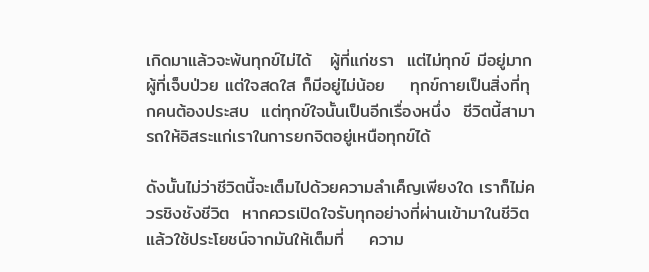เกิดมาแล้วจะพ้นทุกข์ไม่ได้   ผู้ที่แก่ชรา  แต่ไม่ทุกข์ มีอยู่มาก   ผู้ที่เจ็บป่วย แต่ใจสดใส ก็มีอยู่ไม่น้อย    ทุกข์กายเป็นสิ่งที่ทุกคนต้องประสบ  แต่ทุกข์ใจนั้นเป็นอีกเรื่องหนึ่ง  ชีวิตนี้สามารถให้อิสระแก่เราในการยกจิตอยู่เหนือทุกข์ได้

ดังนั้นไม่ว่าชีวิตนี้จะเต็มไปด้วยความลำเค็ญเพียงใด เราก็ไม่ควรชิงชังชีวิต  หากควรเปิดใจรับทุกอย่างที่ผ่านเข้ามาในชีวิต แล้วใช้ประโยชน์จากมันให้เต็มที่    ความ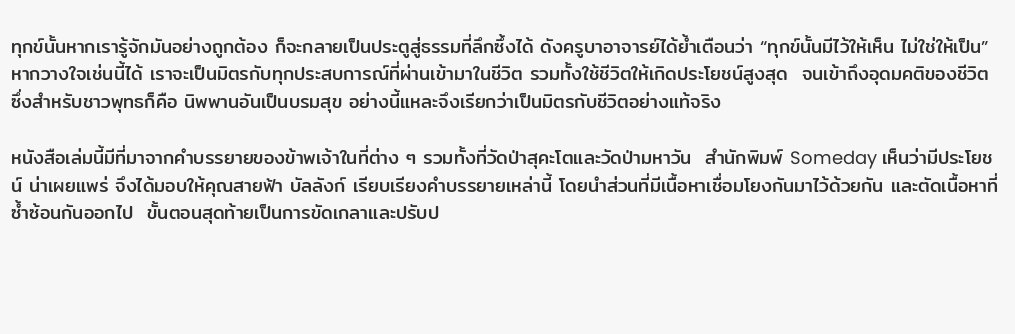ทุกข์นั้นหากเรารู้จักมันอย่างถูกต้อง ก็จะกลายเป็นประตูสู่ธรรมที่ลึกซึ้งได้ ดังครูบาอาจารย์ได้ย้ำเตือนว่า “ทุกข์นั้นมีไว้ให้เห็น ไม่ใช่ให้เป็น” หากวางใจเช่นนี้ได้ เราจะเป็นมิตรกับทุกประสบการณ์ที่ผ่านเข้ามาในชีวิต รวมทั้งใช้ชีวิตให้เกิดประโยชน์สูงสุด  จนเข้าถึงอุดมคติของชีวิต  ซึ่งสำหรับชาวพุทธก็คือ นิพพานอันเป็นบรมสุข อย่างนี้แหละจึงเรียกว่าเป็นมิตรกับชีวิตอย่างแท้จริง

หนังสือเล่มนี้มีที่มาจากคำบรรยายของข้าพเจ้าในที่ต่าง ๆ รวมทั้งที่วัดป่าสุคะโตและวัดป่ามหาวัน  สำนักพิมพ์ Someday เห็นว่ามีประโยชน์ น่าเผยแพร่ จึงได้มอบให้คุณสายฟ้า บัลลังก์ เรียบเรียงคำบรรยายเหล่านี้ โดยนำส่วนที่มีเนื้อหาเชื่อมโยงกันมาไว้ด้วยกัน และตัดเนื้อหาที่ซ้ำซ้อนกันออกไป  ขั้นตอนสุดท้ายเป็นการขัดเกลาและปรับป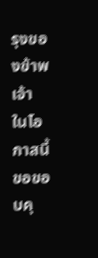รุงของข้าพเจ้า   ในโอกาสนี้ขอขอบคุ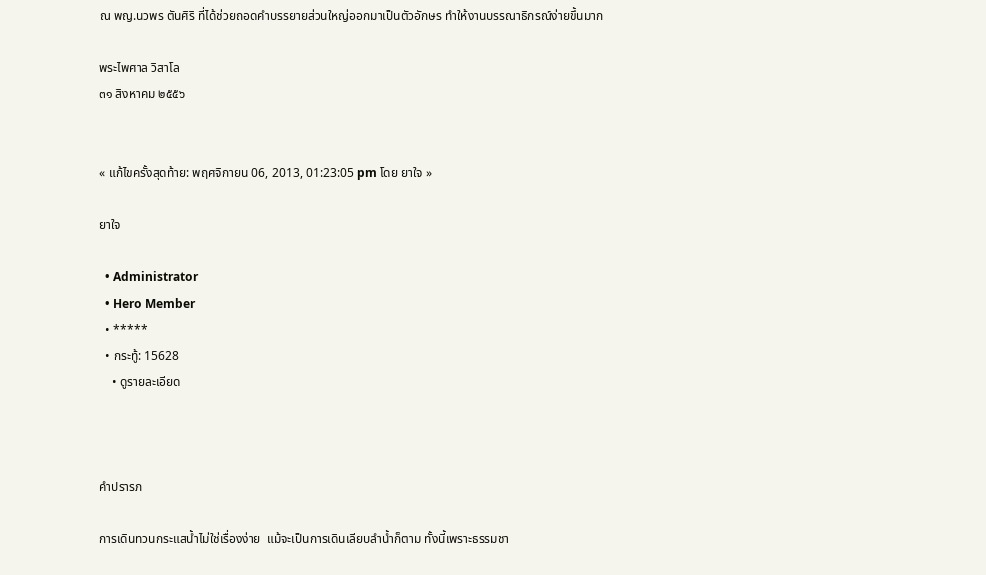ณ พญ.นวพร ตันศิริ ที่ได้ช่วยถอดคำบรรยายส่วนใหญ่ออกมาเป็นตัวอักษร ทำให้งานบรรณาธิกรณ์ง่ายขึ้นมาก

พระไพศาล วิสาโล
๓๑ สิงหาคม ๒๕๕๖


« แก้ไขครั้งสุดท้าย: พฤศจิกายน 06, 2013, 01:23:05 pm โดย ยาใจ »

ยาใจ

  • Administrator
  • Hero Member
  • *****
  • กระทู้: 15628
    • ดูรายละเอียด



คำปรารภ

การเดินทวนกระแสน้ำไม่ใช่เรื่องง่าย  แม้จะเป็นการเดินเลียบลำน้ำก็ตาม ทั้งนี้เพราะธรรมชา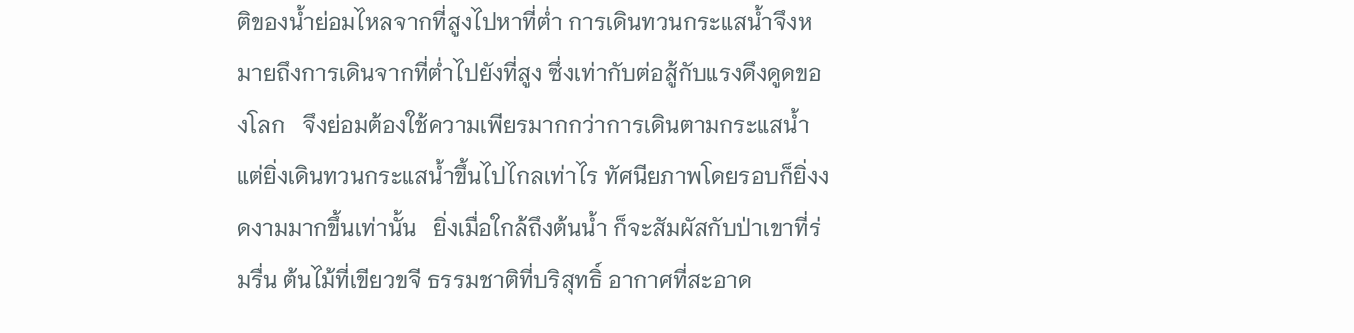ติของน้ำย่อมไหลจากที่สูงไปหาที่ต่ำ การเดินทวนกระแสน้ำจึงหมายถึงการเดินจากที่ต่ำไปยังที่สูง ซึ่งเท่ากับต่อสู้กับแรงดึงดูดของโลก   จึงย่อมต้องใช้ความเพียรมากกว่าการเดินตามกระแสน้ำ แต่ยิ่งเดินทวนกระแสน้ำขึ้นไปไกลเท่าไร ทัศนียภาพโดยรอบก็ยิ่งงดงามมากขึ้นเท่านั้น   ยิ่งเมื่อใกล้ถึงต้นน้ำ ก็จะสัมผัสกับป่าเขาที่ร่มรื่น ต้นไม้ที่เขียวขจี ธรรมชาติที่บริสุทธิ์ อากาศที่สะอาด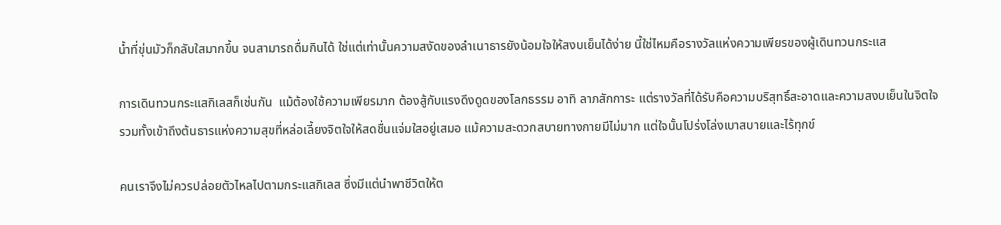น้ำที่ขุ่นมัวก็กลับใสมากขึ้น จนสามารถดื่มกินได้ ใช่แต่เท่านั้นความสงัดของลำเนาธารยังน้อมใจให้สงบเย็นได้ง่าย นี้ใช่ไหมคือรางวัลแห่งความเพียรของผู้เดินทวนกระแส

การเดินทวนกระแสกิเลสก็เช่นกัน  แม้ต้องใช้ความเพียรมาก ต้องสู้กับแรงดึงดูดของโลกธรรม อาทิ ลาภสักการะ แต่รางวัลที่ได้รับคือความบริสุทธิ์สะอาดและความสงบเย็นในจิตใจ รวมทั้งเข้าถึงต้นธารแห่งความสุขที่หล่อเลี้ยงจิตใจให้สดชื่นแจ่มใสอยู่เสมอ แม้ความสะดวกสบายทางกายมีไม่มาก แต่ใจนั้นโปร่งโล่งเบาสบายและไร้ทุกข์

คนเราจึงไม่ควรปล่อยตัวไหลไปตามกระแสกิเลส ซึ่งมีแต่นำพาชีวิตให้ต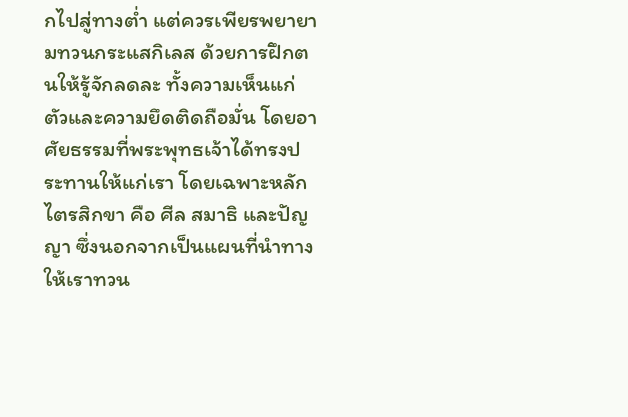กไปสู่ทางต่ำ แต่ควรเพียรพยายามทวนกระแสกิเลส ด้วยการฝึกตนให้รู้จักลดละ ทั้งความเห็นแก่ตัวและความยึดติดถือมั่น โดยอาศัยธรรมที่พระพุทธเจ้าได้ทรงประทานให้แก่เรา โดยเฉพาะหลักไตรสิกขา คือ ศีล สมาธิ และปัญญา ซึ่งนอกจากเป็นแผนที่นำทางให้เราทวน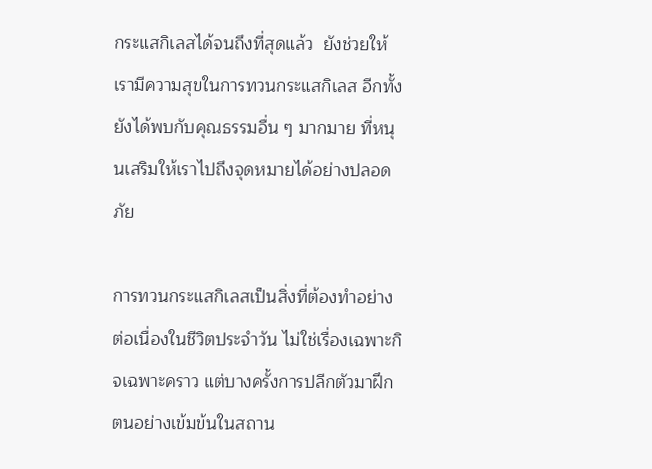กระแสกิเลสได้จนถึงที่สุดแล้ว  ยังช่วยให้เรามีความสุขในการทวนกระแสกิเลส อีกทั้งยังได้พบกับคุณธรรมอื่น ๆ มากมาย ที่หนุนเสริมให้เราไปถึงจุดหมายได้อย่างปลอดภัย

การทวนกระแสกิเลสเป็นสิ่งที่ต้องทำอย่างต่อเนื่องในชีวิตประจำวัน ไม่ใช่เรื่องเฉพาะกิจเฉพาะคราว แต่บางครั้งการปลีกตัวมาฝึกตนอย่างเข้มข้นในสถาน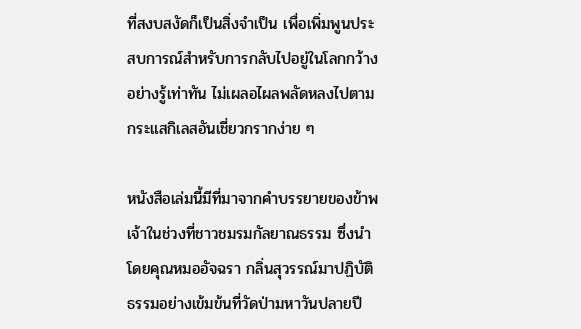ที่สงบสงัดก็เป็นสิ่งจำเป็น เพื่อเพิ่มพูนประสบการณ์สำหรับการกลับไปอยู่ในโลกกว้างอย่างรู้เท่าทัน ไม่เผลอไผลพลัดหลงไปตามกระแสกิเลสอันเชี่ยวกรากง่าย ๆ

หนังสือเล่มนี้มีที่มาจากคำบรรยายของข้าพเจ้าในช่วงที่ชาวชมรมกัลยาณธรรม ซึ่งนำโดยคุณหมออัจฉรา กลิ่นสุวรรณ์มาปฏิบัติธรรมอย่างเข้มข้นที่วัดป่ามหาวันปลายปี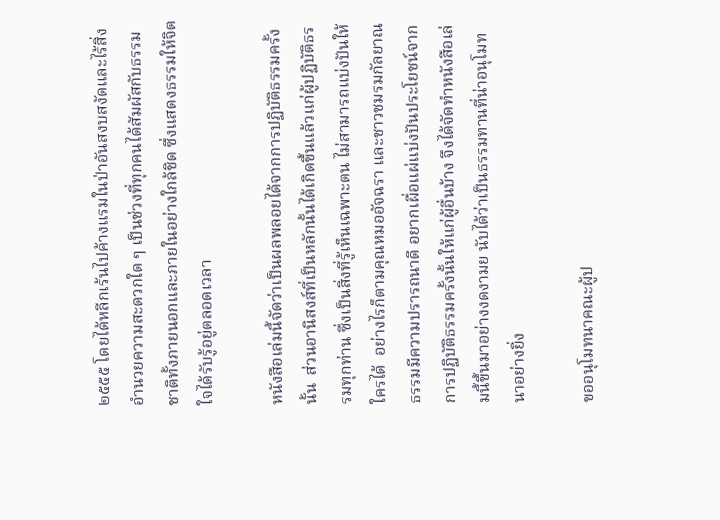๒๕๕๕ โดยได้หลีกเร้นไปค้างแรมในป่าอันสงบสงัดและไร้สิ่งอำนวยความสะดวกใด ๆ เป็นช่วงที่ทุกคนได้สัมผัสกับธรรมชาติทั้งภายนอกและภายในอย่างใกล้ชิด ซึ่งแสดงธรรมให้จิตใจได้รับรู้อยู่ตลอดเวลา

หนังสือเล่มนี้จัดว่าเป็นผลพลอยได้จากการปฏิบัติธรรมครั้งนั้น  ส่วนอานิสงส์ที่เป็นหลักนั้นได้เกิดขึ้นแล้วแก่ผู้ปฏิบัติธรรมทุกท่าน ซึ่งเป็นสิ่งที่รู้เห็นเฉพาะตน ไม่สามารถแบ่งปันให้ใครได้  อย่างไรก็ตามคุณหมออัจฉรา และชาวชมรมกัลยาณธรรมมีความปรารถนาดี อยากเผื่อแผ่แบ่งปันประโยชน์จากการปฏิบัติธรรมครั้งนั้นให้แก่ผู้อื่นบ้าง จึงได้จัดทำหนังสือเล่มนี้ขึ้นมาอย่างงดงามย นับได้ว่าเป็นธรรมทานที่น่าอนุโมทนาอย่างยิ่ง

ขออนุโมทนาคณะผู้ป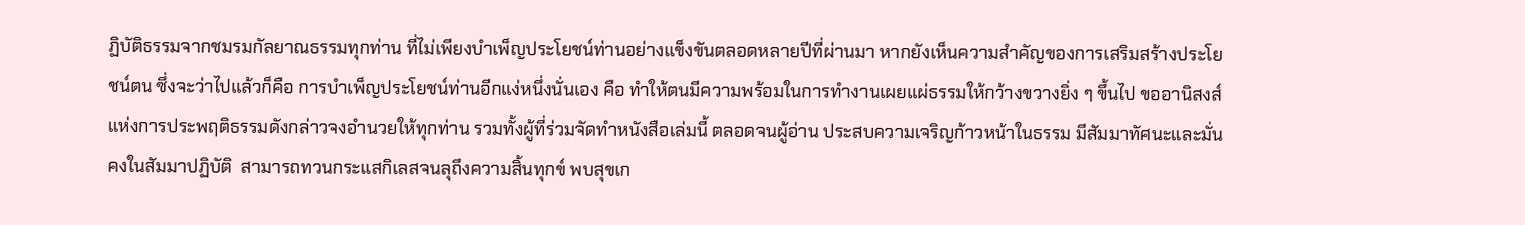ฏิบัติธรรมจากชมรมกัลยาณธรรมทุกท่าน ที่ไม่เพียงบำเพ็ญประโยชน์ท่านอย่างแข็งขันตลอดหลายปีที่ผ่านมา หากยังเห็นความสำคัญของการเสริมสร้างประโยชน์ตน ซึ่งจะว่าไปแล้วก็คือ การบำเพ็ญประโยชน์ท่านอีกแง่หนึ่งนั่นเอง คือ ทำให้ตนมีความพร้อมในการทำงานเผยแผ่ธรรมให้กว้างขวางยิ่ง ๆ ขึ้นไป ขออานิสงส์แห่งการประพฤติธรรมดังกล่าวจงอำนวยให้ทุกท่าน รวมทั้งผู้ที่ร่วมจัดทำหนังสือเล่มนี้ ตลอดจนผู้อ่าน ประสบความเจริญก้าวหน้าในธรรม มีสัมมาทัศนะและมั่นคงในสัมมาปฏิบัติ  สามารถทวนกระแสกิเลสจนลุถึงความสิ้นทุกข์ พบสุขเก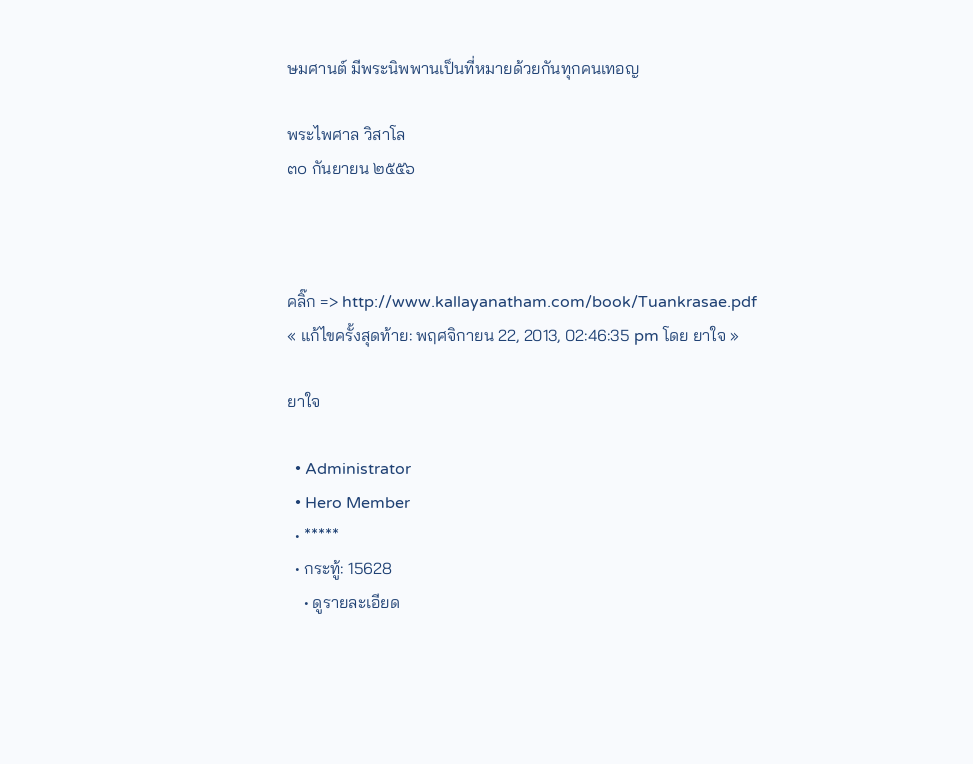ษมศานต์ มีพระนิพพานเป็นที่หมายด้วยกันทุกคนเทอญ

พระไพศาล วิสาโล
๓๐ กันยายน ๒๕๕๖



คลิ๊ก => http://www.kallayanatham.com/book/Tuankrasae.pdf
« แก้ไขครั้งสุดท้าย: พฤศจิกายน 22, 2013, 02:46:35 pm โดย ยาใจ »

ยาใจ

  • Administrator
  • Hero Member
  • *****
  • กระทู้: 15628
    • ดูรายละเอียด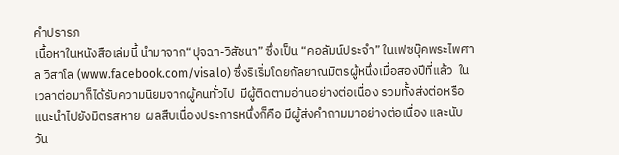คำปรารภ
เนื้อหาในหนังสือเล่มนี้ นำมาจาก“ปุจฉา-วิสัชนา” ซึ่งเป็น “คอลัมน์ประจำ” ในเฟซบุ๊คพระไพศาล วิสาโล (www.facebook.com/visalo) ซึ่งริเริ่มโดยกัลยาณมิตรผู้หนึ่งเมื่อสองปีที่แล้ว  ในเวลาต่อมาก็ได้รับความนิยมจากผู้คนทั่วไป  มีผู้ติดตามอ่านอย่างต่อเนื่อง รวมทั้งส่งต่อหรือแนะนำไปยังมิตรสหาย  ผลสืบเนื่องประการหนึ่งก็คือ มีผู้ส่งคำถามมาอย่างต่อเนื่อง และนับวัน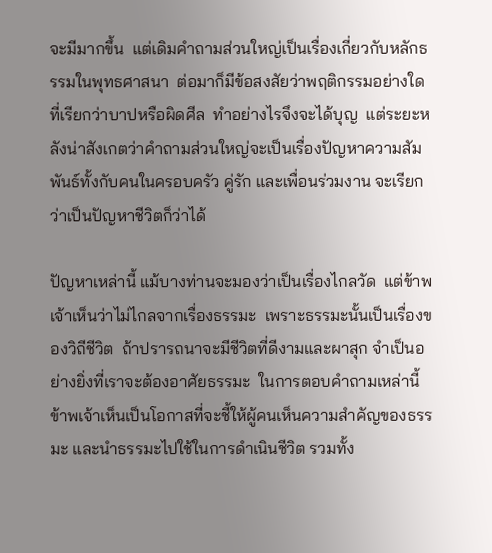จะมีมากขึ้น  แต่เดิมคำถามส่วนใหญ่เป็นเรื่องเกี่ยวกับหลักธรรมในพุทธศาสนา  ต่อมาก็มีข้อสงสัยว่าพฤติกรรมอย่างใดที่เรียกว่าบาปหรือผิดศีล  ทำอย่างไรจึงจะได้บุญ  แต่ระยะหลังน่าสังเกตว่าคำถามส่วนใหญ่จะเป็นเรื่องปัญหาความสัมพันธ์ทั้งกับคนในครอบครัว คู่รัก และเพื่อนร่วมงาน จะเรียกว่าเป็นปัญหาชีวิตก็ว่าได้

ปัญหาเหล่านี้ แม้บางท่านจะมองว่าเป็นเรื่องไกลวัด  แต่ข้าพเจ้าเห็นว่าไม่ไกลจากเรื่องธรรมะ  เพราะธรรมะนั้นเป็นเรื่องของวิถีชีวิต  ถ้าปรารถนาจะมีชีวิตที่ดีงามและผาสุก จำเป็นอย่างยิ่งที่เราจะต้องอาศัยธรรมะ  ในการตอบคำถามเหล่านี้ ข้าพเจ้าเห็นเป็นโอกาสที่จะชี้ให้ผู้คนเห็นความสำคัญของธรรมะ และนำธรรมะไปใช้ในการดำเนินชีวิต รวมทั้ง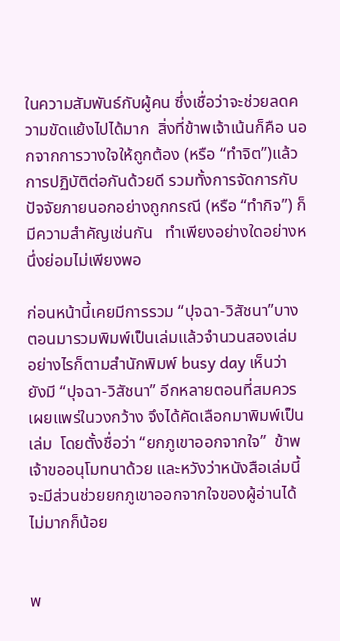ในความสัมพันธ์กับผู้คน ซึ่งเชื่อว่าจะช่วยลดความขัดแย้งไปได้มาก  สิ่งที่ข้าพเจ้าเน้นก็คือ นอกจากการวางใจให้ถูกต้อง (หรือ “ทำจิต”)แล้ว  การปฏิบัติต่อกันด้วยดี รวมทั้งการจัดการกับปัจจัยภายนอกอย่างถูกกรณี (หรือ “ทำกิจ”) ก็มีความสำคัญเช่นกัน   ทำเพียงอย่างใดอย่างหนึ่งย่อมไม่เพียงพอ

ก่อนหน้านี้เคยมีการรวม “ปุจฉา-วิสัชนา”บางตอนมารวมพิมพ์เป็นเล่มแล้วจำนวนสองเล่ม  อย่างไรก็ตามสำนักพิมพ์ busy day เห็นว่า ยังมี “ปุจฉา-วิสัชนา” อีกหลายตอนที่สมควรเผยแพร่ในวงกว้าง จึงได้คัดเลือกมาพิมพ์เป็นเล่ม  โดยตั้งชื่อว่า “ยกภูเขาออกจากใจ”  ข้าพเจ้าขออนุโมทนาด้วย และหวังว่าหนังสือเล่มนี้จะมีส่วนช่วยยกภูเขาออกจากใจของผู้อ่านได้ไม่มากก็น้อย


พ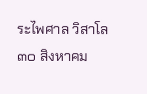ระไพศาล วิสาโล
๓๐ สิงหาคม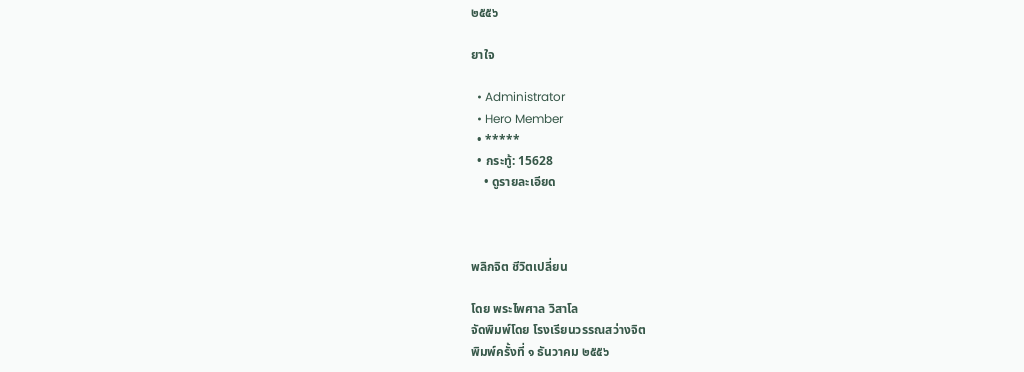๒๕๕๖

ยาใจ

  • Administrator
  • Hero Member
  • *****
  • กระทู้: 15628
    • ดูรายละเอียด



พลิกจิต ชีวิตเปลี่ยน

โดย พระไพศาล วิสาโล
จัดพิมพ์โดย โรงเรียนวรรณสว่างจิต
พิมพ์ครั้งที่ ๑ ธันวาคม ๒๕๕๖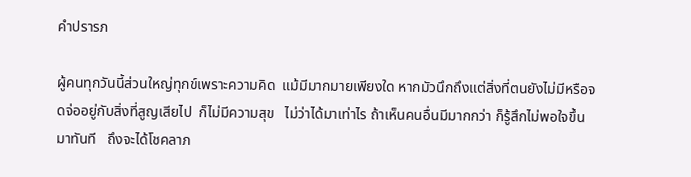คำปรารภ

ผู้คนทุกวันนี้ส่วนใหญ่ทุกข์เพราะความคิด  แม้มีมากมายเพียงใด หากมัวนึกถึงแต่สิ่งที่ตนยังไม่มีหรือจดจ่ออยู่กับสิ่งที่สูญเสียไป  ก็ไม่มีความสุข   ไม่ว่าได้มาเท่าไร ถ้าเห็นคนอื่นมีมากกว่า ก็รู้สึกไม่พอใจขึ้นมาทันที   ถึงจะได้โชคลาภ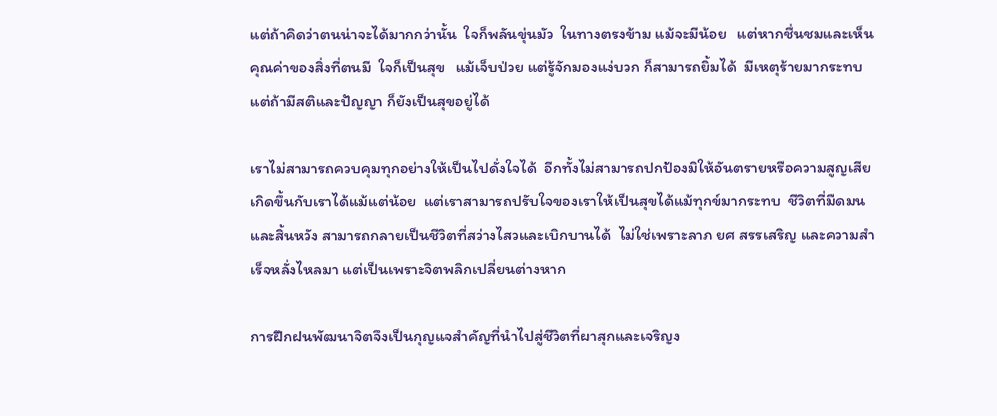แต่ถ้าคิดว่าตนน่าจะได้มากกว่านั้น  ใจก็พลันขุ่นมัว  ในทางตรงข้าม แม้จะมีน้อย   แต่หากชื่นชมและเห็นคุณค่าของสิ่งที่ตนมี  ใจก็เป็นสุข   แม้เจ็บป่วย แต่รู้จักมองแง่บวก ก็สามารถยิ้มได้  มีเหตุร้ายมากระทบ แต่ถ้ามีสติและปัญญา ก็ยังเป็นสุขอยู่ได้

เราไม่สามารถควบคุมทุกอย่างให้เป็นไปดั่งใจได้  อีกทั้งไม่สามารถปกป้องมิให้อันตรายหรือความสูญเสียเกิดขึ้นกับเราได้แม้แต่น้อย  แต่เราสามารถปรับใจของเราให้เป็นสุขได้แม้ทุกข์มากระทบ  ชีวิตที่มืดมนและสิ้นหวัง สามารถกลายเป็นชีวิตที่สว่างไสวและเบิกบานได้  ไม่ใช่เพราะลาภ ยศ สรรเสริญ และความสำเร็จหลั่งไหลมา แต่เป็นเพราะจิตพลิกเปลี่ยนต่างหาก

การฝึกฝนพัฒนาจิตจึงเป็นกุญแจสำคัญที่นำไปสู่ชีวิตที่ผาสุกและเจริญง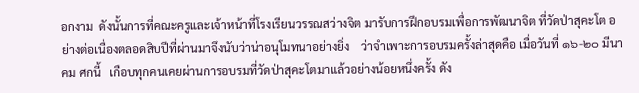อกงาม  ดังนั้นการที่คณะครูและเจ้าหน้าที่โรงเรียนวรรณสว่างจิต มารับการฝึกอบรมเพื่อการพัฒนาจิต ที่วัดป่าสุคะโต อย่างต่อเนื่องตลอดสิบปีที่ผ่านมาจึงนับว่าน่าอนุโมทนาอย่างยิ่ง    ว่าจำเพาะการอบรมครั้งล่าสุดคือ เมื่อวันที่ ๑๖-๒๐ มีนาคม ศกนี้   เกือบทุกคนเคยผ่านการอบรมที่วัดป่าสุคะโตมาแล้วอย่างน้อยหนึ่งครั้ง ดัง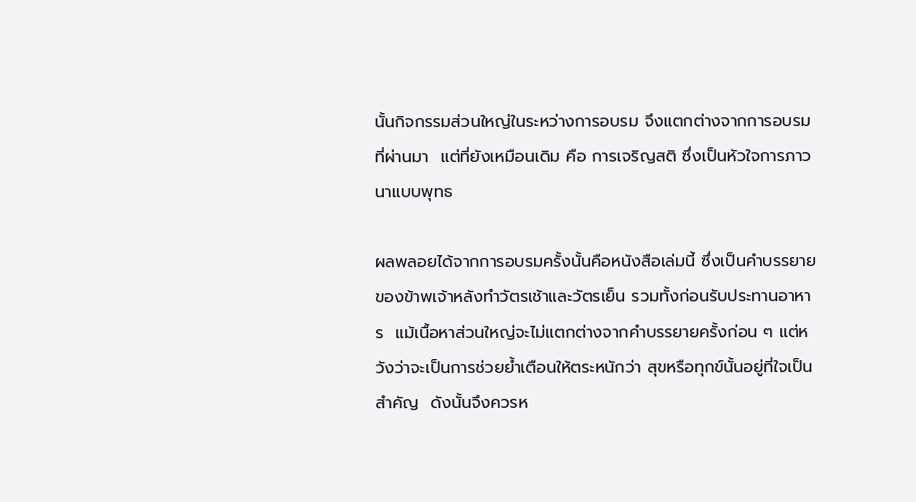นั้นกิจกรรมส่วนใหญ่ในระหว่างการอบรม จึงแตกต่างจากการอบรมที่ผ่านมา  แต่ที่ยังเหมือนเดิม คือ การเจริญสติ ซึ่งเป็นหัวใจการภาวนาแบบพุทธ

ผลพลอยได้จากการอบรมครั้งนั้นคือหนังสือเล่มนี้ ซึ่งเป็นคำบรรยายของข้าพเจ้าหลังทำวัตรเช้าและวัตรเย็น รวมทั้งก่อนรับประทานอาหาร  แม้เนื้อหาส่วนใหญ่จะไม่แตกต่างจากคำบรรยายครั้งก่อน ๆ แต่หวังว่าจะเป็นการช่วยย้ำเตือนให้ตระหนักว่า สุขหรือทุกข์นั้นอยู่ที่ใจเป็นสำคัญ  ดังนั้นจึงควรห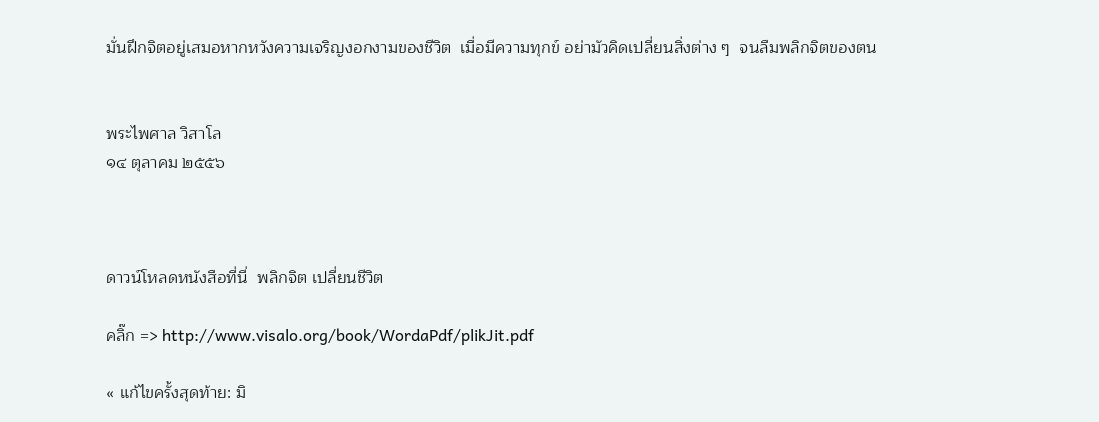มั่นฝึกจิตอยู่เสมอหากหวังความเจริญงอกงามของชีวิต  เมื่อมีความทุกข์ อย่ามัวคิดเปลี่ยนสิ่งต่าง ๆ  จนลืมพลิกจิตของตน


พระไพศาล วิสาโล
๑๔ ตุลาคม ๒๕๕๖



ดาวน์โหลดหนังสือที่นี่  พลิกจิต เปลี่ยนชีวิต

คลิ๊ก => http://www.visalo.org/book/WordaPdf/plikJit.pdf

« แก้ไขครั้งสุดท้าย: มิ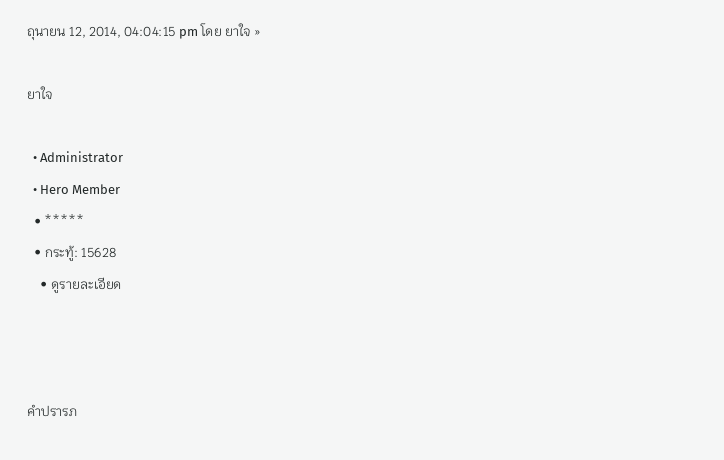ถุนายน 12, 2014, 04:04:15 pm โดย ยาใจ »

ยาใจ

  • Administrator
  • Hero Member
  • *****
  • กระทู้: 15628
    • ดูรายละเอียด



คำปรารภ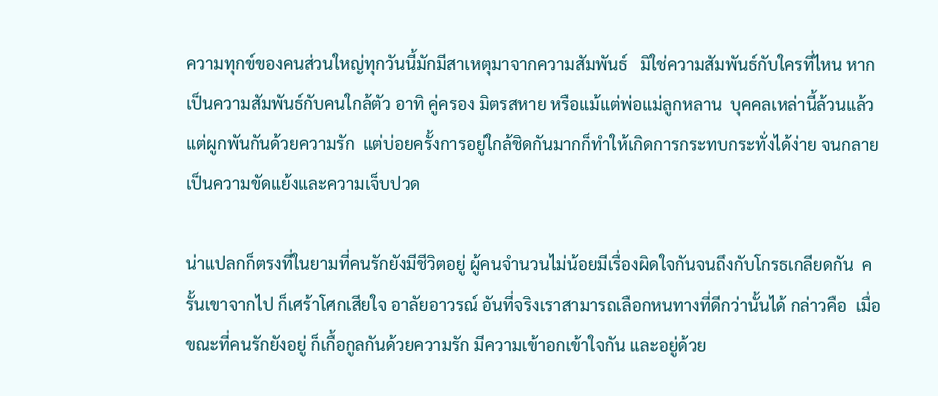ความทุกข์ของคนส่วนใหญ่ทุกวันนี้มักมีสาเหตุมาจากความสัมพันธ์   มิใช่ความสัมพันธ์กับใครที่ไหน หากเป็นความสัมพันธ์กับคนใกล้ตัว อาทิ คู่ครอง มิตรสหาย หรือแม้แต่พ่อแม่ลูกหลาน  บุคคลเหล่านี้ล้วนแล้วแต่ผูกพันกันด้วยความรัก  แต่บ่อยครั้งการอยู่ใกล้ชิดกันมากก็ทำให้เกิดการกระทบกระทั่งได้ง่าย จนกลายเป็นความขัดแย้งและความเจ็บปวด

น่าแปลกก็ตรงที่ในยามที่คนรักยังมีชีวิตอยู่ ผู้คนจำนวนไม่น้อยมีเรื่องผิดใจกันจนถึงกับโกรธเกลียดกัน  ครั้นเขาจากไป ก็เศร้าโศกเสียใจ อาลัยอาวรณ์ อันที่จริงเราสามารถเลือกหนทางที่ดีกว่านั้นได้ กล่าวคือ  เมื่อขณะที่คนรักยังอยู่ ก็เกื้อกูลกันด้วยความรัก มีความเข้าอกเข้าใจกัน และอยู่ด้วย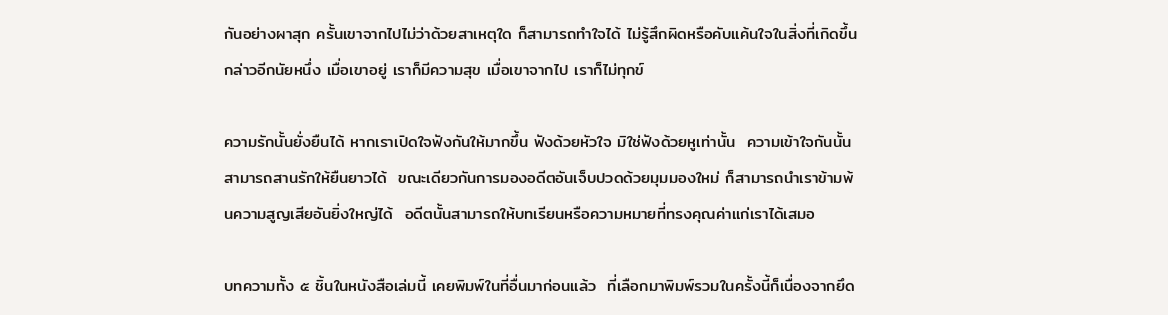กันอย่างผาสุก ครั้นเขาจากไปไม่ว่าด้วยสาเหตุใด ก็สามารถทำใจได้ ไม่รู้สึกผิดหรือคับแค้นใจในสิ่งที่เกิดขึ้น กล่าวอีกนัยหนึ่ง เมื่อเขาอยู่ เราก็มีความสุข เมื่อเขาจากไป เราก็ไม่ทุกข์

ความรักนั้นยั่งยืนได้ หากเราเปิดใจฟังกันให้มากขึ้น ฟังด้วยหัวใจ มิใช่ฟังด้วยหูเท่านั้น  ความเข้าใจกันนั้นสามารถสานรักให้ยืนยาวได้  ขณะเดียวกันการมองอดีตอันเจ็บปวดด้วยมุมมองใหม่ ก็สามารถนำเราข้ามพ้นความสูญเสียอันยิ่งใหญ่ได้  อดีตนั้นสามารถให้บทเรียนหรือความหมายที่ทรงคุณค่าแก่เราได้เสมอ

บทความทั้ง ๕ ชิ้นในหนังสือเล่มนี้ เคยพิมพ์ในที่อื่นมาก่อนแล้ว  ที่เลือกมาพิมพ์รวมในครั้งนี้ก็เนื่องจากยึด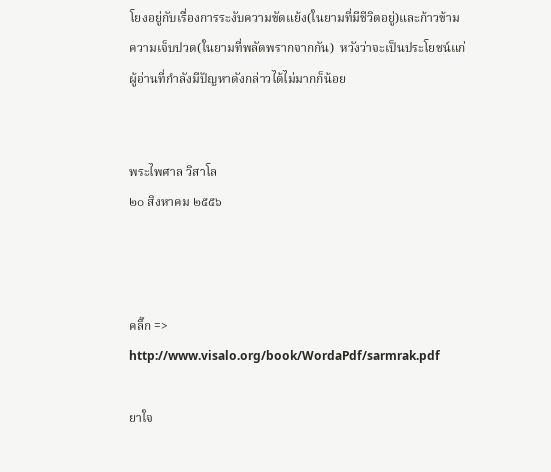โยงอยู่กับเรื่องการระงับความขัดแย้ง(ในยามที่มีชีวิตอยู่)และก้าวข้ามความเจ็บปวด(ในยามที่พลัดพรากจากกัน)  หวังว่าจะเป็นประโยชน์แก่ผู้อ่านที่กำลังมีปัญหาดังกล่าวได้ไม่มากก็น้อย


พระไพศาล วิสาโล
๒๐ สิงหาคม ๒๕๕๖



คลิ๊ก => http://www.visalo.org/book/WordaPdf/sarmrak.pdf

ยาใจ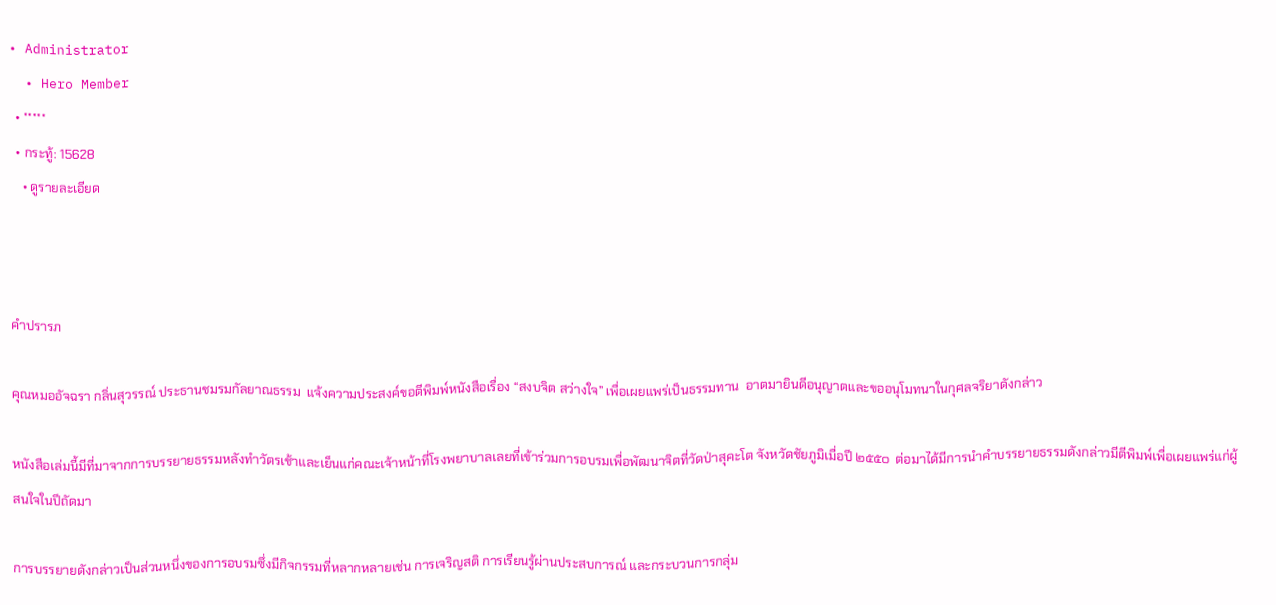• Administrator
  • Hero Member
  • *****
  • กระทู้: 15628
    • ดูรายละเอียด



คำปรารภ

คุณหมออัจฉรา กลิ่นสุวรรณ์ ประธานชมรมกัลยาณธรรม  แจ้งความประสงค์ขอตีพิมพ์หนังสือเรื่อง “สงบจิต สว่างใจ” เพื่อเผยแพร่เป็นธรรมทาน  อาตมายินดีอนุญาตและขออนุโมทนาในกุศลจริยาดังกล่าว

หนังสือเล่มนี้มีที่มาจากการบรรยายธรรมหลังทำวัตรเช้าและเย็นแก่คณะเจ้าหน้าที่โรงพยาบาลเลยที่เข้าร่วมการอบรมเพื่อพัฒนาจิตที่วัดป่าสุคะโต จังหวัดชัยภูมิเมื่อปี ๒๕๕๐  ต่อมาได้มีการนำคำบรรยายธรรมดังกล่าวมีตีพิมพ์เพื่อเผยแพร่แก่ผู้สนใจในปีถัดมา

การบรรยายดังกล่าวเป็นส่วนหนึ่งของการอบรมซึ่งมีกิจกรรมที่หลากหลายเช่น การเจริญสติ การเรียนรู้ผ่านประสบการณ์ และกระบวนการกลุ่ม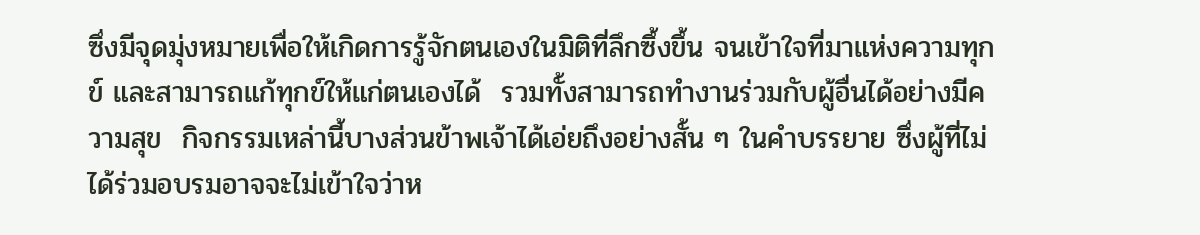ซึ่งมีจุดมุ่งหมายเพื่อให้เกิดการรู้จักตนเองในมิติที่ลึกซึ้งขึ้น จนเข้าใจที่มาแห่งความทุกข์ และสามารถแก้ทุกข์ให้แก่ตนเองได้  รวมทั้งสามารถทำงานร่วมกับผู้อื่นได้อย่างมีความสุข  กิจกรรมเหล่านี้บางส่วนข้าพเจ้าได้เอ่ยถึงอย่างสั้น ๆ ในคำบรรยาย ซึ่งผู้ที่ไม่ได้ร่วมอบรมอาจจะไม่เข้าใจว่าห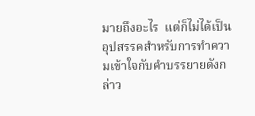มายถึงอะไร  แต่ก็ไม่ได้เป็นอุปสรรคสำหรับการทำความเข้าใจกับคำบรรยายดังกล่าว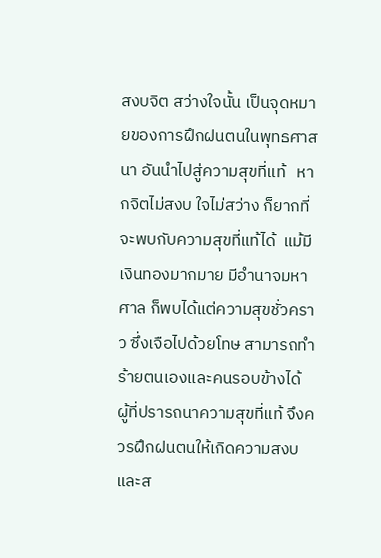สงบจิต สว่างใจนั้น เป็นจุดหมายของการฝึกฝนตนในพุทธศาสนา อันนำไปสู่ความสุขที่แท้   หากจิตไม่สงบ ใจไม่สว่าง ก็ยากที่จะพบกับความสุขที่แท้ได้  แม้มีเงินทองมากมาย มีอำนาจมหาศาล ก็พบได้แต่ความสุขชั่วคราว ซึ่งเจือไปด้วยโทษ สามารถทำร้ายตนเองและคนรอบข้างได้   ผู้ที่ปรารถนาความสุขที่แท้ จึงควรฝึกฝนตนให้เกิดความสงบและส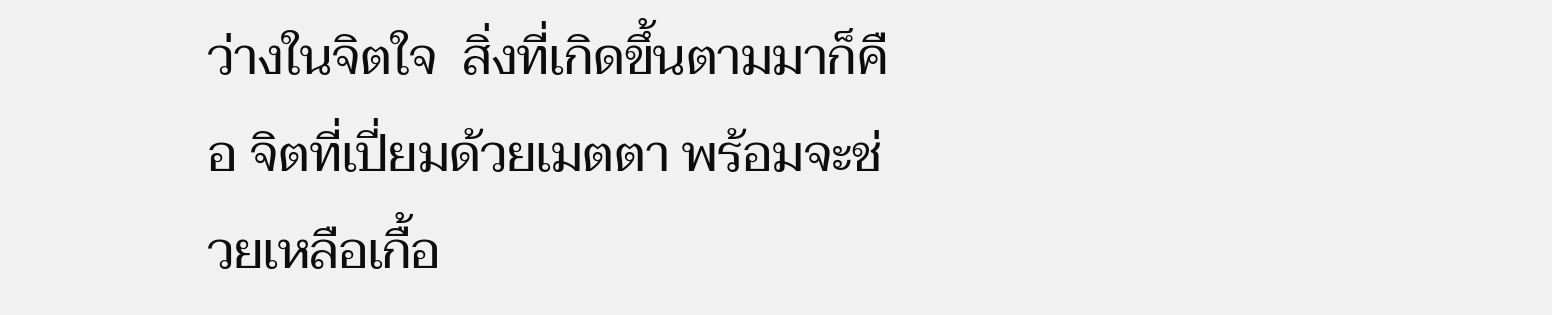ว่างในจิตใจ  สิ่งที่เกิดขึ้นตามมาก็คือ จิตที่เปี่ยมด้วยเมตตา พร้อมจะช่วยเหลือเกื้อ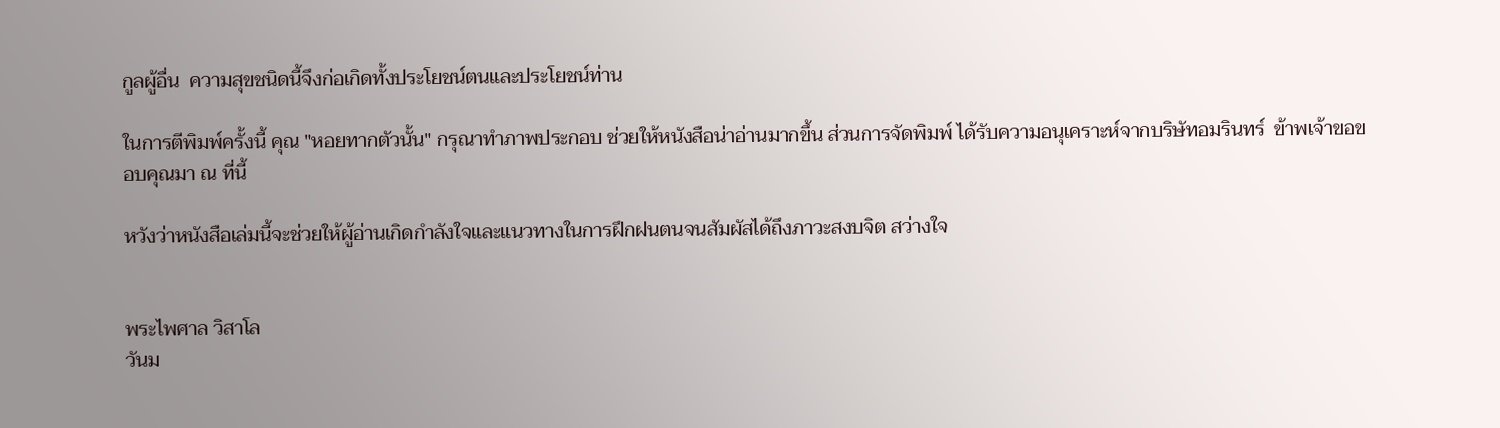กูลผู้อื่น  ความสุขชนิดนี้จึงก่อเกิดทั้งประโยชน์ตนและประโยชน์ท่าน

ในการตีพิมพ์ครั้งนี้ คุณ "หอยทากตัวนั้น" กรุณาทำภาพประกอบ ช่วยให้หนังสือน่าอ่านมากขึ้น ส่วนการจัดพิมพ์ ได้รับความอนุเคราะห์จากบริษัทอมรินทร์  ข้าพเจ้าขอขอบคุณมา ณ ที่นี้

หวังว่าหนังสือเล่มนี้จะช่วยให้ผู้อ่านเกิดกำลังใจและแนวทางในการฝึกฝนตนจนสัมผัสได้ถึงภาวะสงบจิต สว่างใจ


พระไพศาล วิสาโล
วันม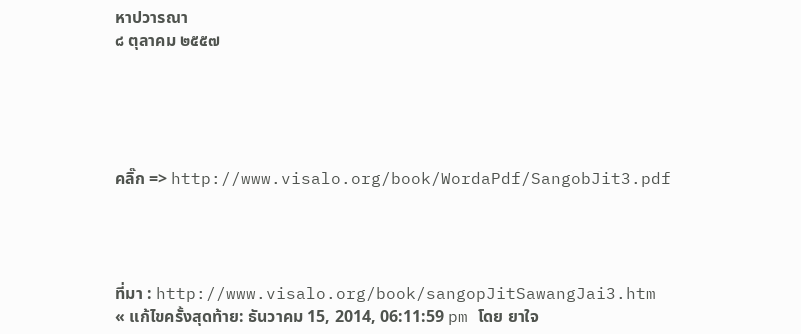หาปวารณา
๘ ตุลาคม ๒๕๕๗





คลิ๊ก => http://www.visalo.org/book/WordaPdf/SangobJit3.pdf




ที่มา : http://www.visalo.org/book/sangopJitSawangJai3.htm
« แก้ไขครั้งสุดท้าย: ธันวาคม 15, 2014, 06:11:59 pm โดย ยาใจ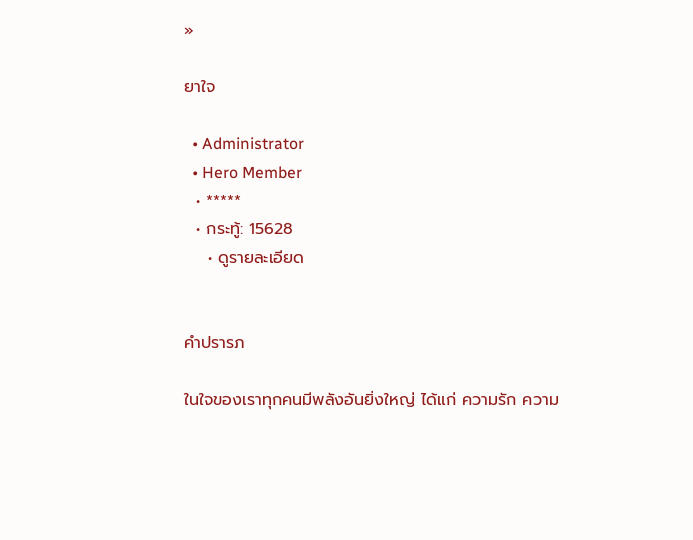»

ยาใจ

  • Administrator
  • Hero Member
  • *****
  • กระทู้: 15628
    • ดูรายละเอียด


คำปรารภ

ในใจของเราทุกคนมีพลังอันยิ่งใหญ่ ได้แก่ ความรัก ความ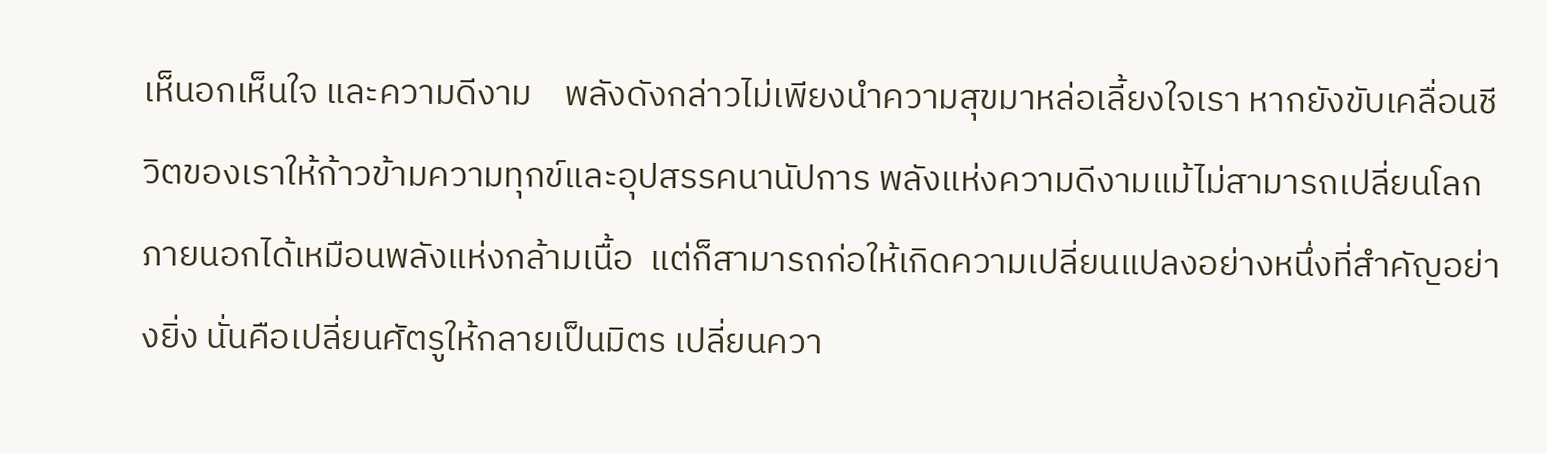เห็นอกเห็นใจ และความดีงาม    พลังดังกล่าวไม่เพียงนำความสุขมาหล่อเลี้ยงใจเรา หากยังขับเคลื่อนชีวิตของเราให้ก้าวข้ามความทุกข์และอุปสรรคนานัปการ พลังแห่งความดีงามแม้ไม่สามารถเปลี่ยนโลกภายนอกได้เหมือนพลังแห่งกล้ามเนื้อ  แต่ก็สามารถก่อให้เกิดความเปลี่ยนแปลงอย่างหนึ่งที่สำคัญอย่างยิ่ง นั่นคือเปลี่ยนศัตรูให้กลายเป็นมิตร เปลี่ยนควา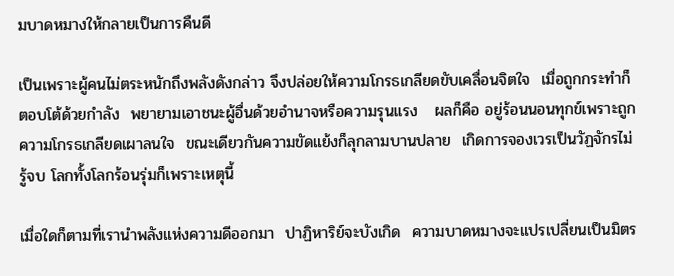มบาดหมางให้กลายเป็นการคืนดี

เป็นเพราะผู้คนไม่ตระหนักถึงพลังดังกล่าว จึงปล่อยให้ความโกรธเกลียดขับเคลื่อนจิตใจ  เมื่อถูกกระทำก็ตอบโต้ด้วยกำลัง  พยายามเอาชนะผู้อื่นด้วยอำนาจหรือความรุนแรง   ผลก็คือ อยู่ร้อนนอนทุกข์เพราะถูกความโกรธเกลียดเผาลนใจ  ขณะเดียวกันความขัดแย้งก็ลุกลามบานปลาย  เกิดการจองเวรเป็นวัฏจักรไม่รู้จบ โลกทั้งโลกร้อนรุ่มก็เพราะเหตุนี้

เมื่อใดก็ตามที่เรานำพลังแห่งความดีออกมา  ปาฏิหาริย์จะบังเกิด  ความบาดหมางจะแปรเปลี่ยนเป็นมิตร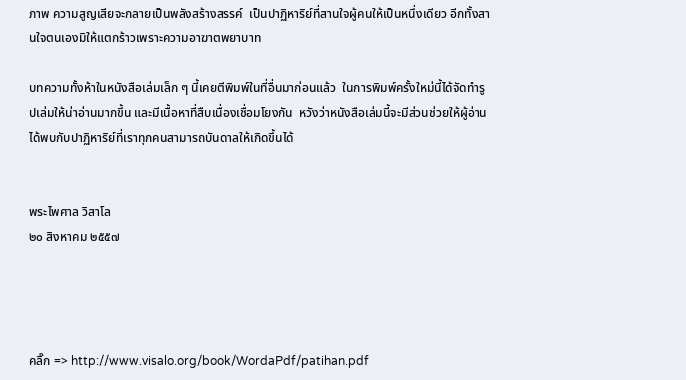ภาพ ความสูญเสียจะกลายเป็นพลังสร้างสรรค์  เป็นปาฏิหาริย์ที่สานใจผู้คนให้เป็นหนึ่งเดียว อีกทั้งสานใจตนเองมิให้แตกร้าวเพราะความอาฆาตพยาบาท

บทความทั้งห้าในหนังสือเล่มเล็ก ๆ นี้เคยตีพิมพ์ในที่อื่นมาก่อนแล้ว  ในการพิมพ์ครั้งใหม่นี้ได้จัดทำรูปเล่มให้น่าอ่านมากขึ้น และมีเนื้อหาที่สืบเนื่องเชื่อมโยงกัน  หวังว่าหนังสือเล่มนี้จะมีส่วนช่วยให้ผู้อ่านได้พบกับปาฏิหาริย์ที่เราทุกคนสามารถบันดาลให้เกิดขึ้นได้


พระไพศาล วิสาโล
๒๐ สิงหาคม ๒๕๕๗




คลิ๊ก => http://www.visalo.org/book/WordaPdf/patihan.pdf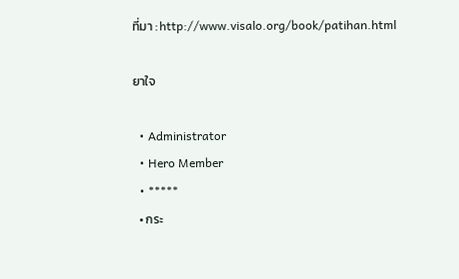ที่มา : http://www.visalo.org/book/patihan.html

ยาใจ

  • Administrator
  • Hero Member
  • *****
  • กระ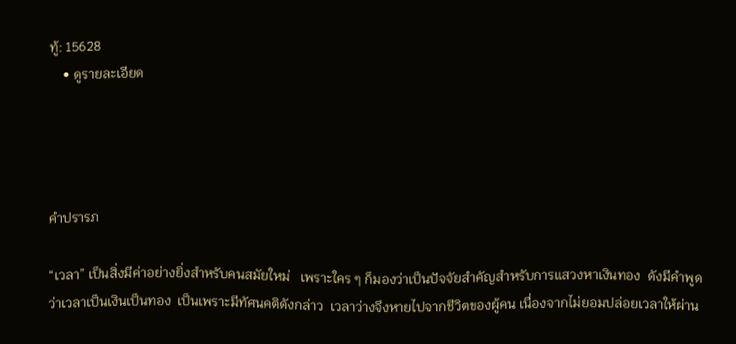ทู้: 15628
    • ดูรายละเอียด




คำปรารภ

“เวลา” เป็นสิ่งมีค่าอย่างยิ่งสำหรับคนสมัยใหม่   เพราะใคร ๆ ก็มองว่าเป็นปัจจัยสำคัญสำหรับการแสวงหาเงินทอง  ดังมีคำพูดว่าเวลาเป็นเงินเป็นทอง  เป็นเพราะมีทัศนคติดังกล่าว  เวลาว่างจึงหายไปจากชีวิตของผู้คน เนื่องจากไม่ยอมปล่อยเวลาให้ผ่าน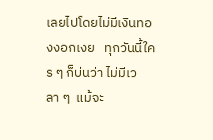เลยไปโดยไม่มีเงินทองงอกเงย   ทุกวันนี้ใคร ๆ ก็บ่นว่า ไม่มีเวลา ๆ  แม้จะ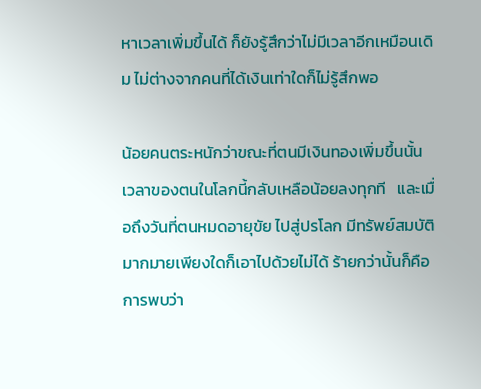หาเวลาเพิ่มขึ้นได้ ก็ยังรู้สึกว่าไม่มีเวลาอีกเหมือนเดิม ไม่ต่างจากคนที่ได้เงินเท่าใดก็ไม่รู้สึกพอ

น้อยคนตระหนักว่าขณะที่ตนมีเงินทองเพิ่มขึ้นนั้น เวลาของตนในโลกนี้กลับเหลือน้อยลงทุกที   และเมื่อถึงวันที่ตนหมดอายุขัย ไปสู่ปรโลก มีทรัพย์สมบัติมากมายเพียงใดก็เอาไปด้วยไม่ได้ ร้ายกว่านั้นก็คือการพบว่า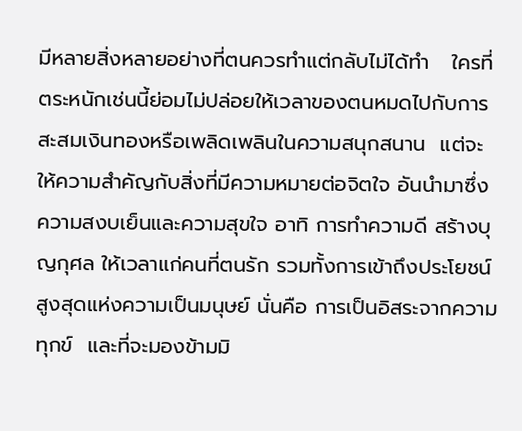มีหลายสิ่งหลายอย่างที่ตนควรทำแต่กลับไม่ได้ทำ   ใครที่ตระหนักเช่นนี้ย่อมไม่ปล่อยให้เวลาของตนหมดไปกับการสะสมเงินทองหรือเพลิดเพลินในความสนุกสนาน  แต่จะให้ความสำคัญกับสิ่งที่มีความหมายต่อจิตใจ อันนำมาซึ่งความสงบเย็นและความสุขใจ อาทิ การทำความดี สร้างบุญกุศล ให้เวลาแก่คนที่ตนรัก รวมทั้งการเข้าถึงประโยชน์สูงสุดแห่งความเป็นมนุษย์ นั่นคือ การเป็นอิสระจากความทุกข์  และที่จะมองข้ามมิ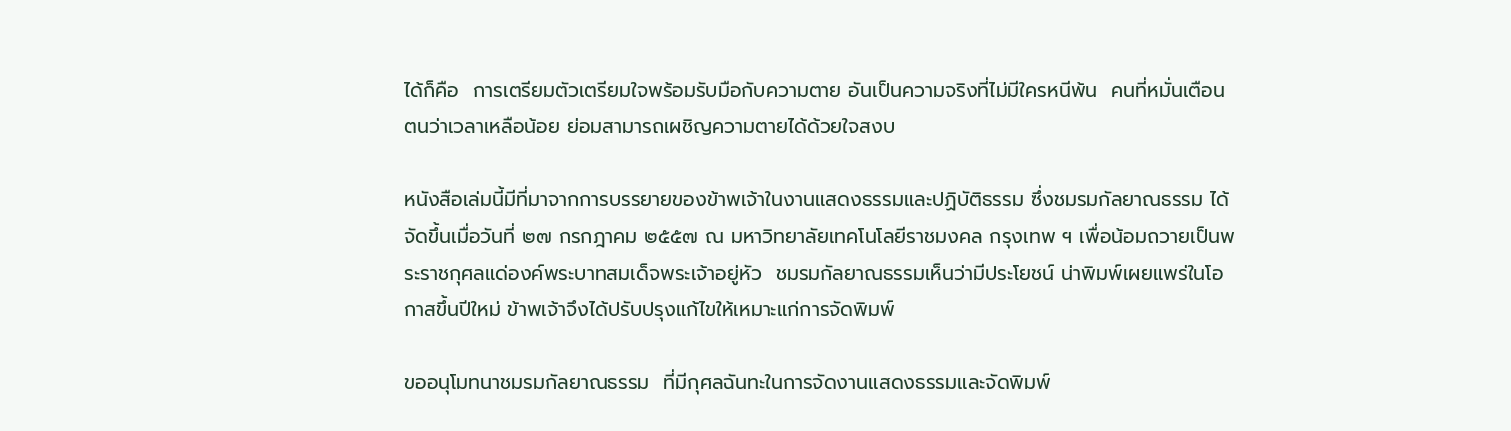ได้ก็คือ  การเตรียมตัวเตรียมใจพร้อมรับมือกับความตาย อันเป็นความจริงที่ไม่มีใครหนีพ้น  คนที่หมั่นเตือนตนว่าเวลาเหลือน้อย ย่อมสามารถเผชิญความตายได้ด้วยใจสงบ

หนังสือเล่มนี้มีที่มาจากการบรรยายของข้าพเจ้าในงานแสดงธรรมและปฏิบัติธรรม ซึ่งชมรมกัลยาณธรรม ได้จัดขึ้นเมื่อวันที่ ๒๗ กรกฎาคม ๒๕๕๗ ณ มหาวิทยาลัยเทคโนโลยีราชมงคล กรุงเทพ ฯ เพื่อน้อมถวายเป็นพระราชกุศลแด่องค์พระบาทสมเด็จพระเจ้าอยู่หัว  ชมรมกัลยาณธรรมเห็นว่ามีประโยชน์ น่าพิมพ์เผยแพร่ในโอกาสขึ้นปีใหม่ ข้าพเจ้าจึงได้ปรับปรุงแก้ไขให้เหมาะแก่การจัดพิมพ์

ขออนุโมทนาชมรมกัลยาณธรรม  ที่มีกุศลฉันทะในการจัดงานแสดงธรรมและจัดพิมพ์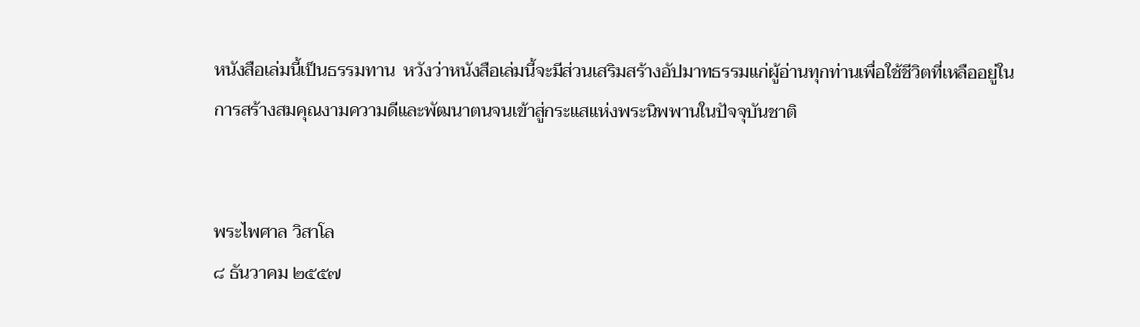หนังสือเล่มนี้เป็นธรรมทาน  หวังว่าหนังสือเล่มนี้จะมีส่วนเสริมสร้างอัปมาทธรรมแก่ผู้อ่านทุกท่านเพื่อใช้ชีวิตที่เหลืออยู่ในการสร้างสมคุณงามความดีและพัฒนาตนจนเข้าสู่กระแสแห่งพระนิพพานในปัจจุบันชาติ


พระไพศาล วิสาโล
๘ ธันวาคม ๒๕๕๗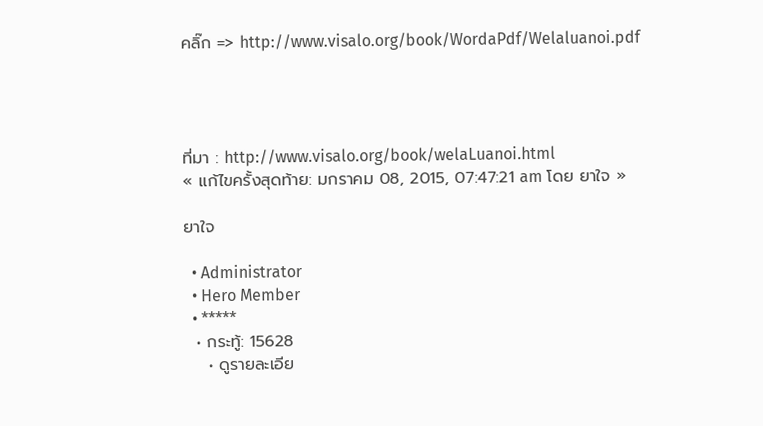คลิ๊ก => http://www.visalo.org/book/WordaPdf/Welaluanoi.pdf




ที่มา : http://www.visalo.org/book/welaLuanoi.html
« แก้ไขครั้งสุดท้าย: มกราคม 08, 2015, 07:47:21 am โดย ยาใจ »

ยาใจ

  • Administrator
  • Hero Member
  • *****
  • กระทู้: 15628
    • ดูรายละเอีย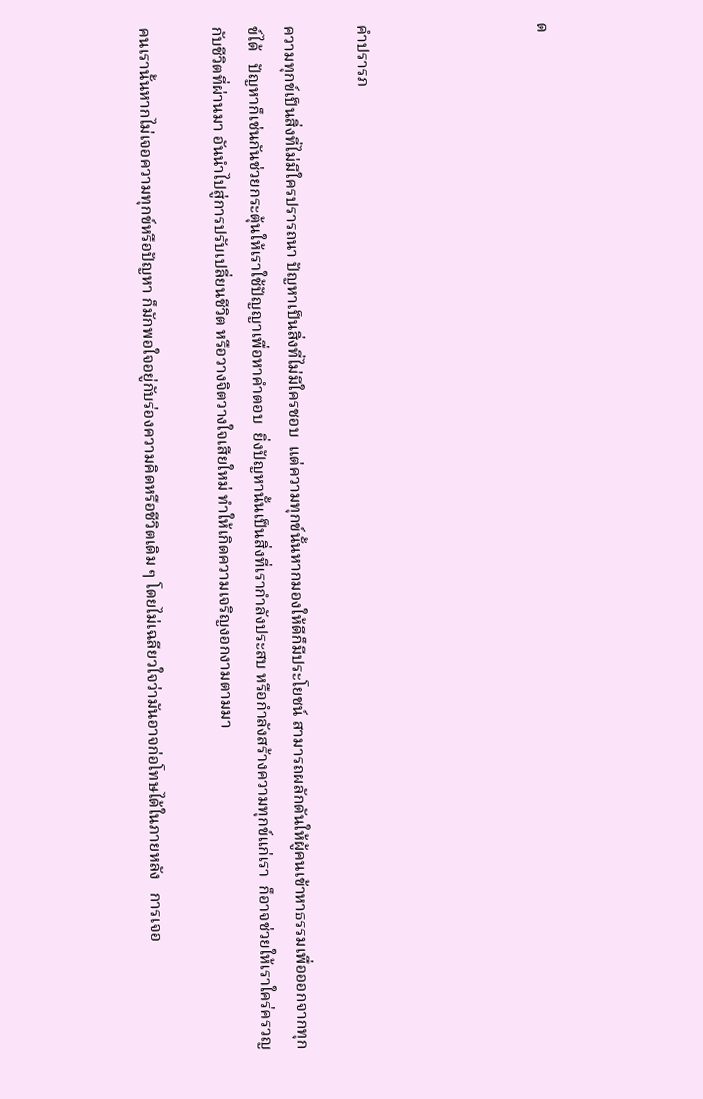ด




คำปรารภ

ความทุกข์เป็นสิ่งที่ไม่มีใครปรารถนา ปัญหาเป็นสิ่งที่ไม่มีใครชอบ  แต่ความทุกข์นั้นหากมองให้ดีก็มีประโยชน์ สามารถผลักดันให้ผู้คนเข้าหาธรรมเพื่อออกจากทุกข์ได้   ปัญหาก็เช่นกันช่วยกระตุ้นให้เราใช้ปัญญาเพื่อหาคำตอบ  ยิ่งปัญหานั้นเป็นสิ่งที่เรากำลังประสบ หรือกำลังสร้างความทุกข์แก่เรา  ก็อาจช่วยให้เราใคร่ครวญกับชีวิตที่ผ่านมา อันนำไปสู่การปรับเปลี่ยนชีวิต หรือวางจิตวางใจเสียใหม่ ทำให้เกิดความเจริญงอกงามตามมา

คนเรานั้นหากไม่เจอความทุกข์หรือปัญหา ก็มักพอใจอยู่กับร่องความคิดหรือชีวิตเดิม ๆ โดยไม่เฉลียวใจว่ามันอาจก่อโทษได้ในภายหลัง   การเจอ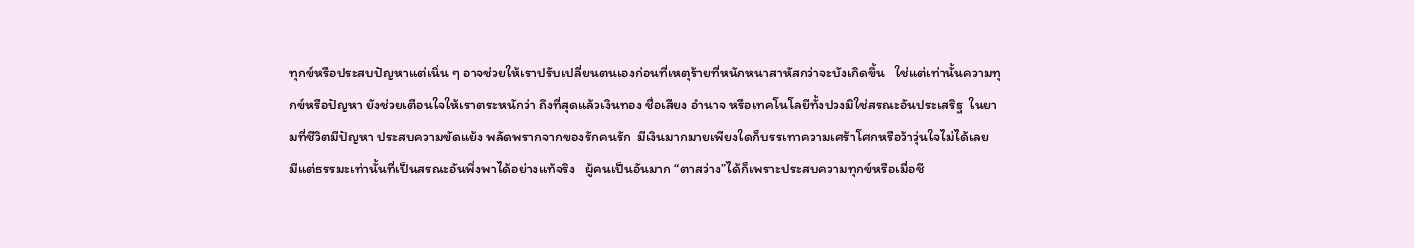ทุกข์หรือประสบปัญหาแต่เนิ่น ๆ อาจช่วยให้เราปรับเปลี่ยนตนเองก่อนที่เหตุร้ายที่หนักหนาสาหัสกว่าจะบังเกิดขึ้น   ใช่แต่เท่านั้นความทุกข์หรือปัญหา ยังช่วยเตือนใจให้เราตระหนักว่า ถึงที่สุดแล้วเงินทอง ชื่อเสียง อำนาจ หรือเทคโนโลยีทั้งปวงมิใช่สรณะอันประเสริฐ  ในยามที่ชีวิตมีปัญหา ประสบความขัดแย้ง พลัดพรากจากของรักคนรัก  มีเงินมากมายเพียงใดก็บรรเทาความเศร้าโศกหรือว้าวุ่นใจไม่ได้เลย  มีแต่ธรรมะเท่านั้นที่เป็นสรณะอันพึ่งพาได้อย่างแท้จริง   ผู้คนเป็นอันมาก “ตาสว่าง”ได้ก็เพราะประสบความทุกข์หรือเมื่อชี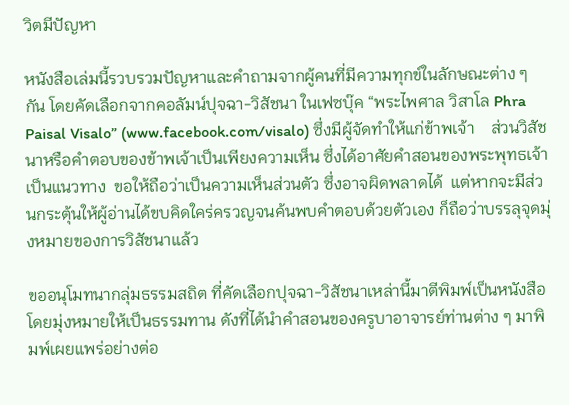วิตมีปัญหา

หนังสือเล่มนี้รวบรวมปัญหาและคำถามจากผู้คนที่มีความทุกข์ในลักษณะต่าง ๆ กัน โดยคัดเลือกจากคอลัมน์ปุจฉา-วิสัชนา ในเฟซบุ๊ค “พระไพศาล วิสาโล Phra Paisal Visalo” (www.facebook.com/visalo) ซึ่งมีผู้จัดทำให้แก่ข้าพเจ้า    ส่วนวิสัชนาหรือคำตอบของข้าพเจ้าเป็นเพียงความเห็น ซึ่งได้อาศัยคำสอนของพระพุทธเจ้าเป็นแนวทาง  ขอให้ถือว่าเป็นความเห็นส่วนตัว ซึ่งอาจผิดพลาดได้  แต่หากจะมีส่วนกระตุ้นให้ผู้อ่านได้ขบคิดใคร่ครวญจนค้นพบคำตอบด้วยตัวเอง ก็ถือว่าบรรลุจุดมุ่งหมายของการวิสัชนาแล้ว

ขออนุโมทนากลุ่มธรรมสถิต ที่คัดเลือกปุจฉา-วิสัชนาเหล่านี้มาตีพิมพ์เป็นหนังสือ โดยมุ่งหมายให้เป็นธรรมทาน ดังที่ได้นำคำสอนของครูบาอาจารย์ท่านต่าง ๆ มาพิมพ์เผยแพร่อย่างต่อ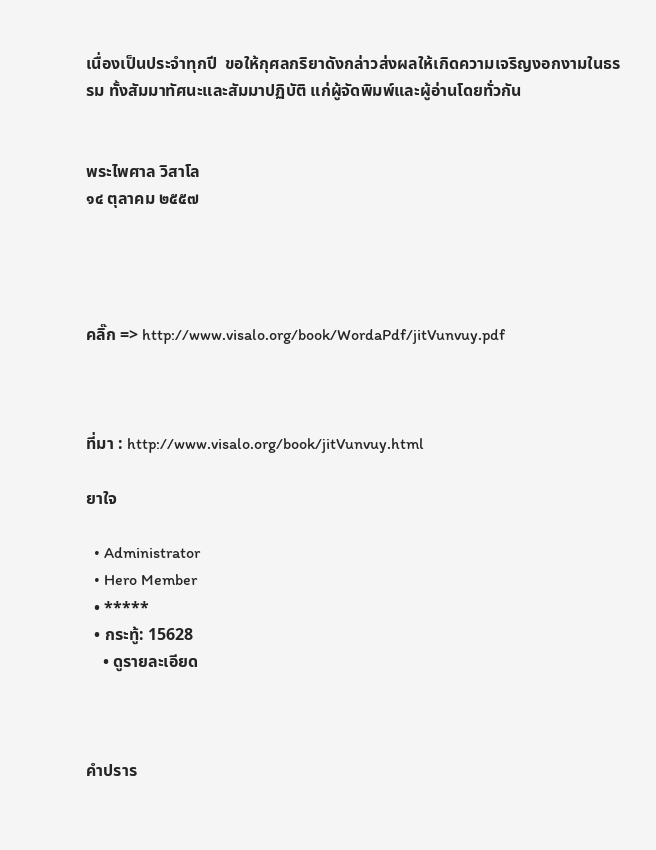เนื่องเป็นประจำทุกปี  ขอให้กุศลกริยาดังกล่าวส่งผลให้เกิดความเจริญงอกงามในธรรม ทั้งสัมมาทัศนะและสัมมาปฏิบัติ แก่ผู้จัดพิมพ์และผู้อ่านโดยทั่วกัน


พระไพศาล วิสาโล
๑๔ ตุลาคม ๒๕๕๗




คลิ๊ก => http://www.visalo.org/book/WordaPdf/jitVunvuy.pdf



ที่มา : http://www.visalo.org/book/jitVunvuy.html

ยาใจ

  • Administrator
  • Hero Member
  • *****
  • กระทู้: 15628
    • ดูรายละเอียด



คำปราร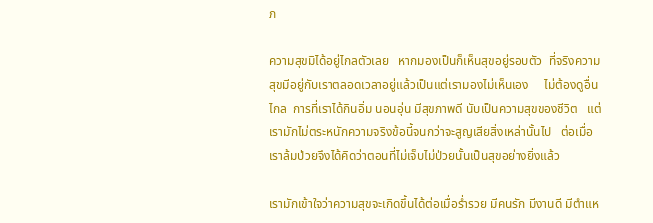ภ

ความสุขมิได้อยู่ไกลตัวเลย   หากมองเป็นก็เห็นสุขอยู่รอบตัว  ที่จริงความสุขมีอยู่กับเราตลอดเวลาอยู่แล้วเป็นแต่เรามองไม่เห็นเอง     ไม่ต้องดูอื่นไกล  การที่เราได้กินอิ่ม นอนอุ่น มีสุขภาพดี นับเป็นความสุขของชีวิต   แต่เรามักไม่ตระหนักความจริงข้อนี้จนกว่าจะสูญเสียสิ่งเหล่านั้นไป   ต่อเมื่อเราล้มป่วยจึงได้คิดว่าตอนที่ไม่เจ็บไม่ป่วยนั้นเป็นสุขอย่างยิ่งแล้ว

เรามักเข้าใจว่าความสุขจะเกิดขึ้นได้ต่อเมื่อร่ำรวย มีคนรัก มีงานดี มีตำแห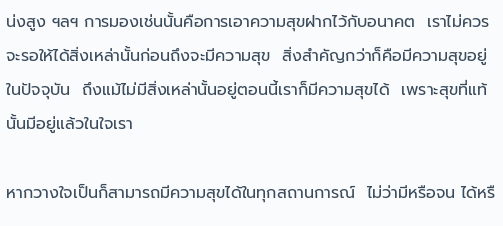น่งสูง ฯลฯ การมองเช่นนั้นคือการเอาความสุขฝากไว้กับอนาคต  เราไม่ควรจะรอให้ได้สิ่งเหล่านั้นก่อนถึงจะมีความสุข  สิ่งสำคัญกว่าก็คือมีความสุขอยู่ในปัจจุบัน  ถึงแม้ไม่มีสิ่งเหล่านั้นอยู่ตอนนี้เราก็มีความสุขได้  เพราะสุขที่แท้นั้นมีอยู่แล้วในใจเรา

หากวางใจเป็นก็สามารถมีความสุขได้ในทุกสถานการณ์  ไม่ว่ามีหรือจน ได้หรื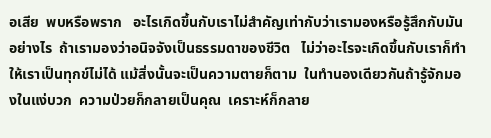อเสีย  พบหรือพราก   อะไรเกิดขึ้นกับเราไม่สำคัญเท่ากับว่าเรามองหรือรู้สึกกับมันอย่างไร  ถ้าเรามองว่าอนิจจังเป็นธรรมดาของชีวิต   ไม่ว่าอะไรจะเกิดขึ้นกับเราก็ทำให้เราเป็นทุกข์ไม่ได้ แม้สิ่งนั้นจะเป็นความตายก็ตาม  ในทำนองเดียวกันถ้ารู้จักมองในแง่บวก  ความป่วยก็กลายเป็นคุณ  เคราะห์ก็กลาย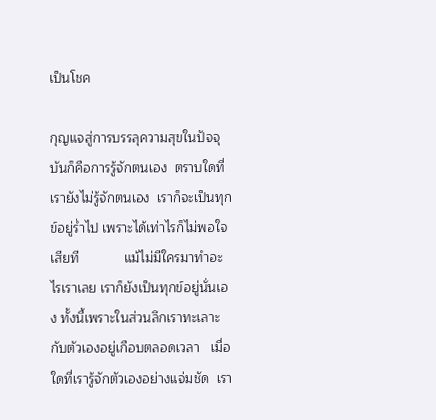เป็นโชค

กุญแจสู่การบรรลุความสุขในปัจจุบันก็คือการรู้จักตนเอง  ตราบใดที่เรายังไม่รู้จักตนเอง  เราก็จะเป็นทุกข์อยู่ร่ำไป เพราะได้เท่าไรก็ไม่พอใจเสียที            แม้ไม่มีใครมาทำอะไรเราเลย เราก็ยังเป็นทุกข์อยู่นั่นเอง ทั้งนี้เพราะในส่วนลึกเราทะเลาะกับตัวเองอยู่เกือบตลอดเวลา   เมื่อใดที่เรารู้จักตัวเองอย่างแจ่มชัด  เรา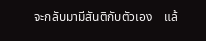จะกลับมามีสันติกับตัวเอง    แล้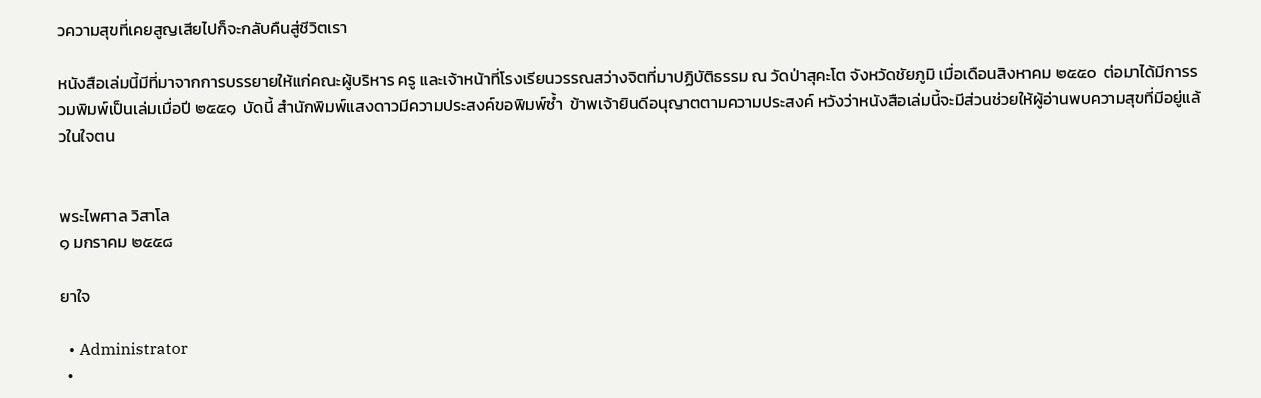วความสุขที่เคยสูญเสียไปก็จะกลับคืนสู่ชีวิตเรา

หนังสือเล่มนี้มีที่มาจากการบรรยายให้แก่คณะผู้บริหาร ครู และเจ้าหน้าที่โรงเรียนวรรณสว่างจิตที่มาปฏิบัติธรรม ณ วัดป่าสุคะโต จังหวัดชัยภูมิ เมื่อเดือนสิงหาคม ๒๕๕๐  ต่อมาได้มีการรวมพิมพ์เป็นเล่มเมื่อปี ๒๕๕๑  บัดนี้ สำนักพิมพ์แสงดาวมีความประสงค์ขอพิมพ์ซ้ำ  ข้าพเจ้ายินดีอนุญาตตามความประสงค์ หวังว่าหนังสือเล่มนี้จะมีส่วนช่วยให้ผู้อ่านพบความสุขที่มีอยู่แล้วในใจตน


พระไพศาล วิสาโล
๑ มกราคม ๒๕๕๘

ยาใจ

  • Administrator
  •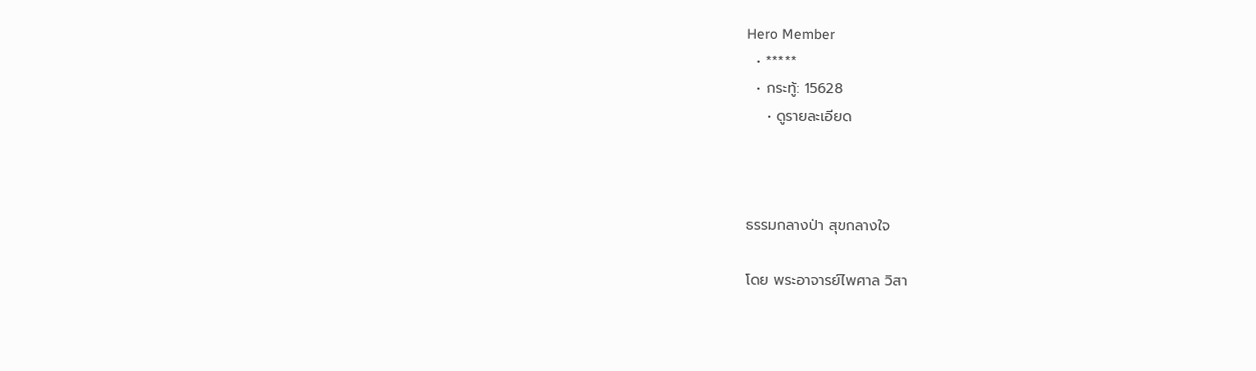Hero Member
  • *****
  • กระทู้: 15628
    • ดูรายละเอียด



ธรรมกลางป่า สุขกลางใจ

โดย พระอาจารย์ไพศาล วิสา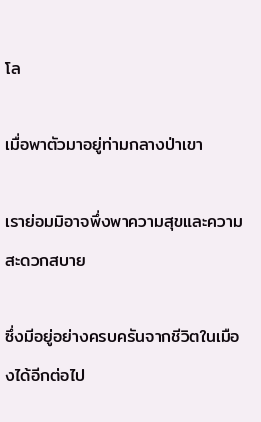โล

เมื่อพาตัวมาอยู่ท่ามกลางป่าเขา

เราย่อมมิอาจพึ่งพาความสุขและความสะดวกสบาย

ซึ่งมีอยู่อย่างครบครันจากชีวิตในเมืองได้อีกต่อไป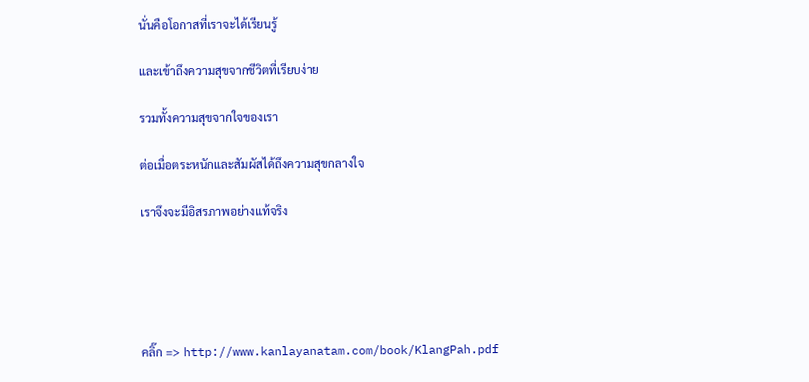นั่นคือโอกาสที่เราจะได้เรียนรู้

และเข้าถึงความสุขจากชีวิตที่เรียบง่าย

รวมทั้งความสุขจากใจของเรา

ต่อเมื่อตระหนักและสัมผัสได้ถึงความสุขกลางใจ

เราจึงจะมีอิสรภาพอย่างแท้จริง





คลิ๊ก => http://www.kanlayanatam.com/book/KlangPah.pdf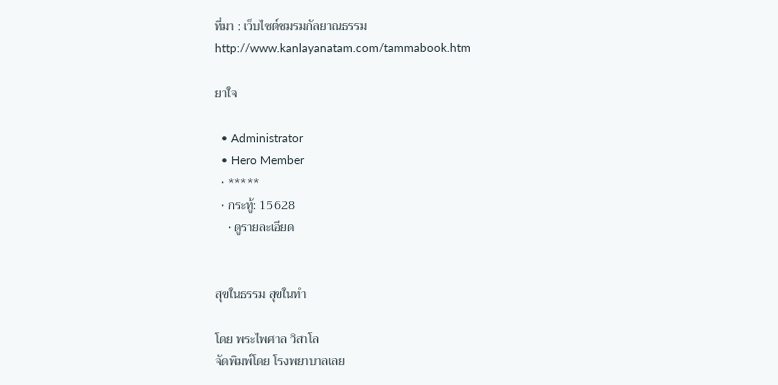ที่มา : เว็บไซต์ชมรมกัลยาณธรรม
http://www.kanlayanatam.com/tammabook.htm

ยาใจ

  • Administrator
  • Hero Member
  • *****
  • กระทู้: 15628
    • ดูรายละเอียด


สุขในธรรม สุขในทำ

โดย พระไพศาล วิสาโล
จัดพิมพ์โดย โรงพยาบาลเลย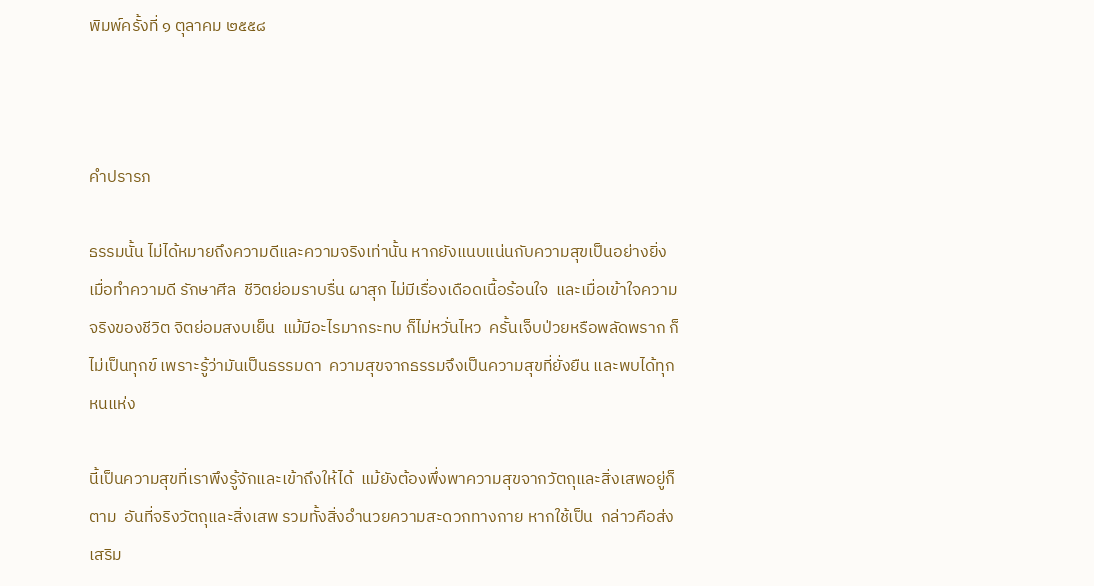พิมพ์ครั้งที่ ๑ ตุลาคม ๒๕๕๘



คำปรารภ

ธรรมนั้น ไม่ได้หมายถึงความดีและความจริงเท่านั้น หากยังแนบแน่นกับความสุขเป็นอย่างยิ่ง  เมื่อทำความดี รักษาศีล  ชีวิตย่อมราบรื่น ผาสุก ไม่มีเรื่องเดือดเนื้อร้อนใจ  และเมื่อเข้าใจความจริงของชีวิต จิตย่อมสงบเย็น  แม้มีอะไรมากระทบ ก็ไม่หวั่นไหว  ครั้นเจ็บป่วยหรือพลัดพราก ก็ไม่เป็นทุกข์ เพราะรู้ว่ามันเป็นธรรมดา  ความสุขจากธรรมจึงเป็นความสุขที่ยั่งยืน และพบได้ทุกหนแห่ง

นี้เป็นความสุขที่เราพึงรู้จักและเข้าถึงให้ได้  แม้ยังต้องพึ่งพาความสุขจากวัตถุและสิ่งเสพอยู่ก็ตาม  อันที่จริงวัตถุและสิ่งเสพ รวมทั้งสิ่งอำนวยความสะดวกทางกาย หากใช้เป็น  กล่าวคือส่งเสริม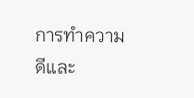การทำความดีและ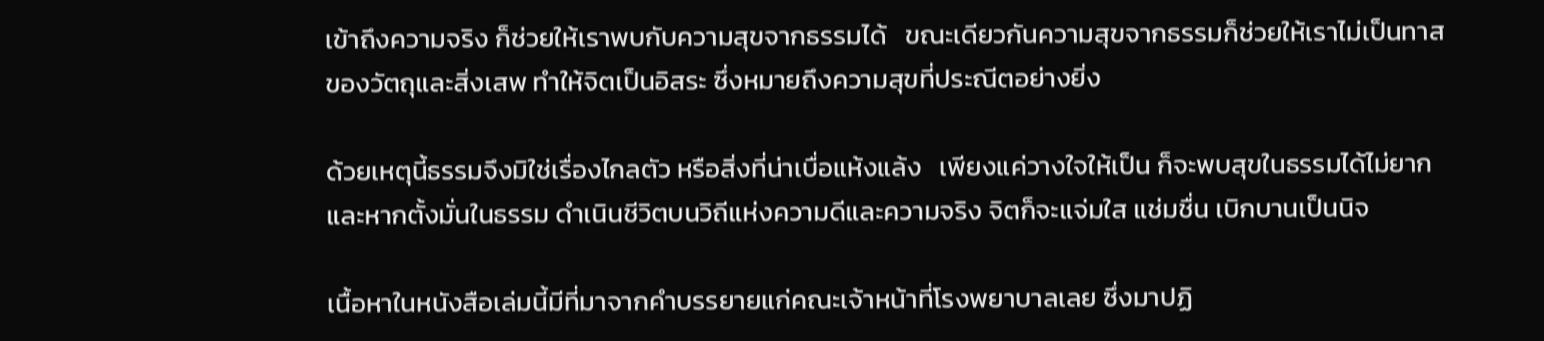เข้าถึงความจริง ก็ช่วยให้เราพบกับความสุขจากธรรมได้   ขณะเดียวกันความสุขจากธรรมก็ช่วยให้เราไม่เป็นทาสของวัตถุและสิ่งเสพ ทำให้จิตเป็นอิสระ ซึ่งหมายถึงความสุขที่ประณีตอย่างยิ่ง

ด้วยเหตุนี้ธรรมจึงมิใช่เรื่องไกลตัว หรือสิ่งที่น่าเบื่อแห้งแล้ง   เพียงแค่วางใจให้เป็น ก็จะพบสุขในธรรมได้ไม่ยาก และหากตั้งมั่นในธรรม ดำเนินชีวิตบนวิถีแห่งความดีและความจริง จิตก็จะแจ่มใส แช่มชื่น เบิกบานเป็นนิจ

เนื้อหาในหนังสือเล่มนี้มีที่มาจากคำบรรยายแก่คณะเจ้าหน้าที่โรงพยาบาลเลย ซึ่งมาปฏิ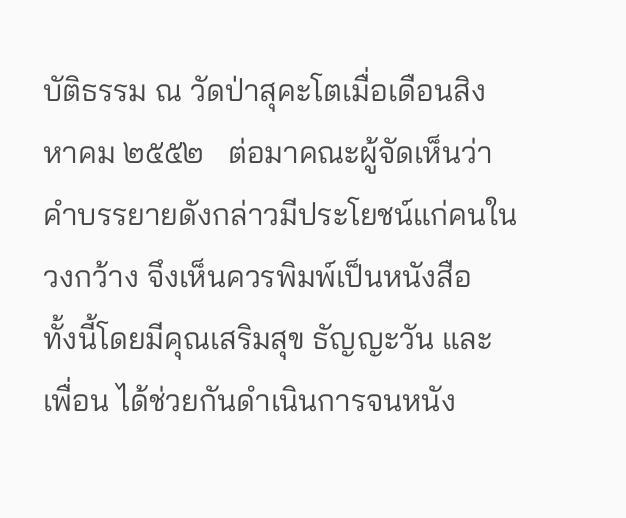บัติธรรม ณ วัดป่าสุคะโตเมื่อเดือนสิงหาคม ๒๕๕๒   ต่อมาคณะผู้จัดเห็นว่าคำบรรยายดังกล่าวมีประโยชน์แก่คนในวงกว้าง จึงเห็นควรพิมพ์เป็นหนังสือ  ทั้งนี้โดยมีคุณเสริมสุข ธัญญะวัน และเพื่อน ได้ช่วยกันดำเนินการจนหนัง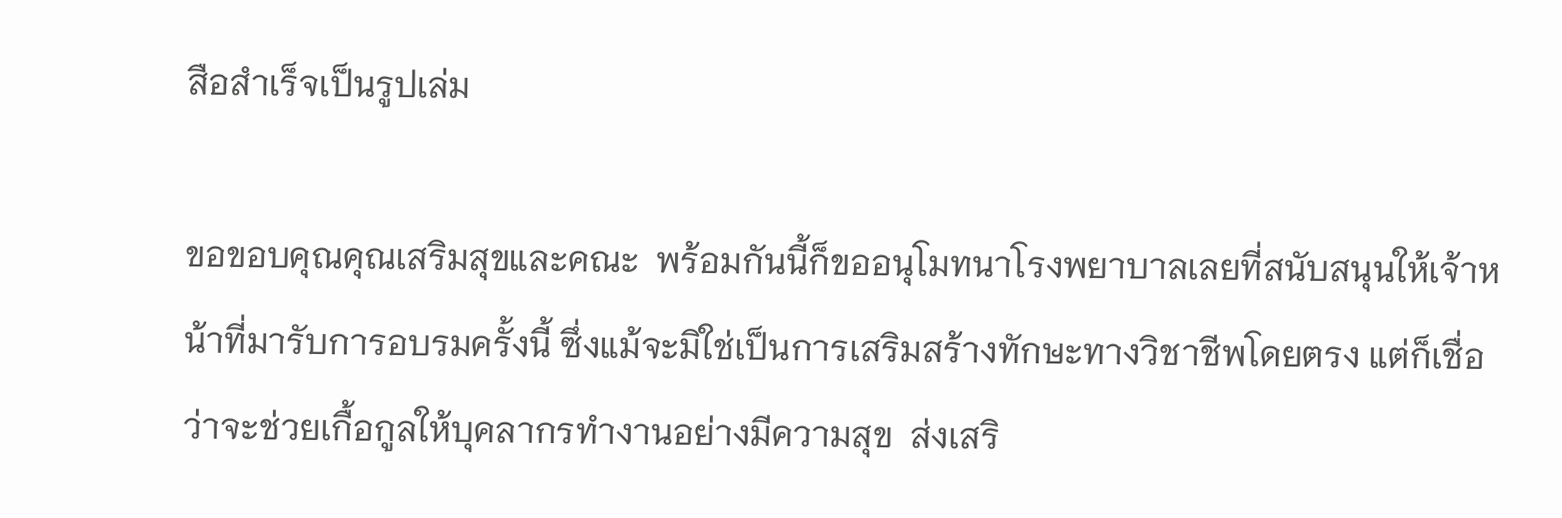สือสำเร็จเป็นรูปเล่ม

ขอขอบคุณคุณเสริมสุขและคณะ  พร้อมกันนี้ก็ขออนุโมทนาโรงพยาบาลเลยที่สนับสนุนให้เจ้าหน้าที่มารับการอบรมครั้งนี้ ซึ่งแม้จะมิใช่เป็นการเสริมสร้างทักษะทางวิชาชีพโดยตรง แต่ก็เชื่อว่าจะช่วยเกื้อกูลให้บุคลากรทำงานอย่างมีความสุข  ส่งเสริ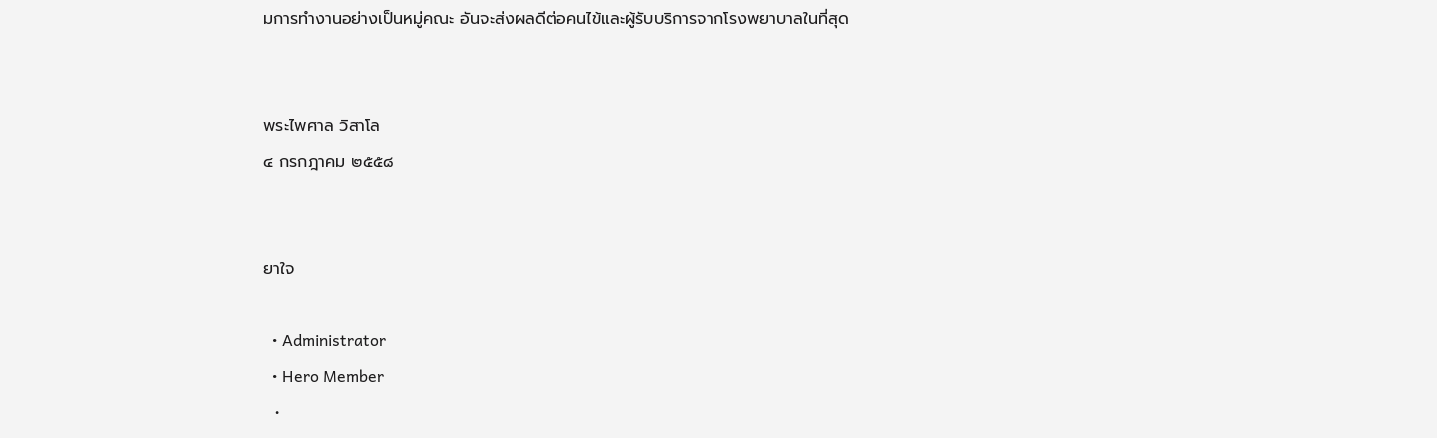มการทำงานอย่างเป็นหมู่คณะ อันจะส่งผลดีต่อคนไข้และผู้รับบริการจากโรงพยาบาลในที่สุด


พระไพศาล วิสาโล
๔ กรกฎาคม ๒๕๕๘


ยาใจ

  • Administrator
  • Hero Member
  •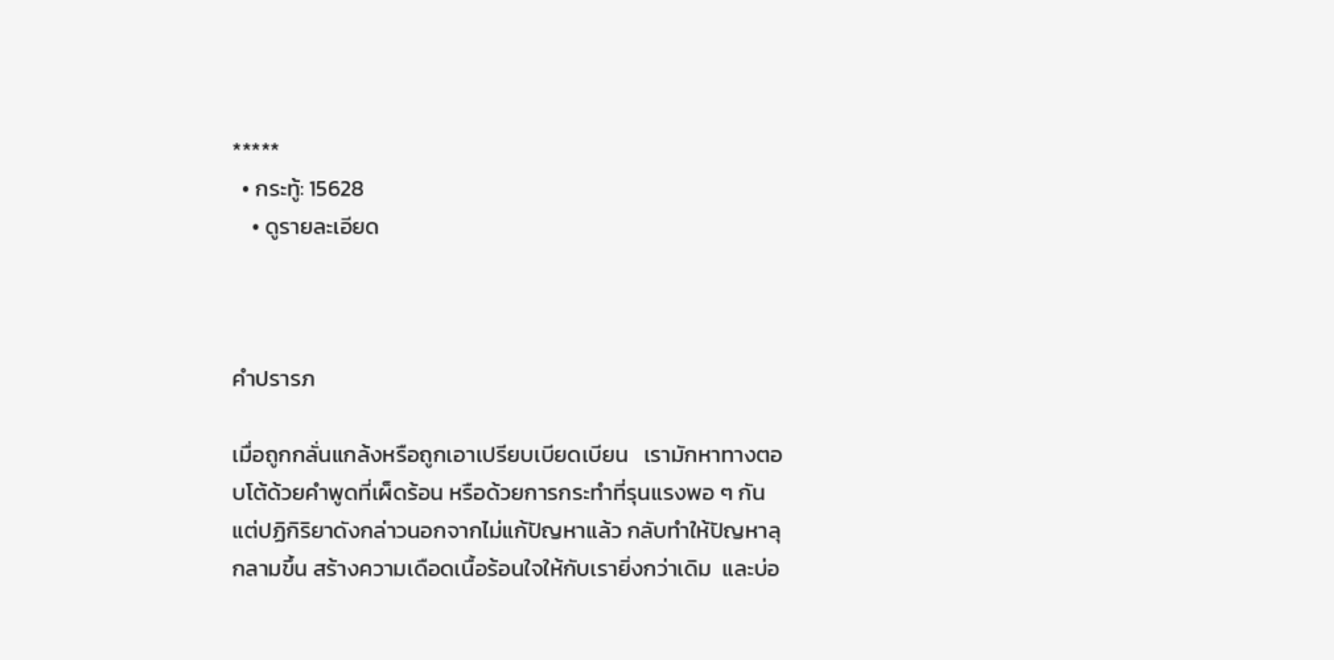*****
  • กระทู้: 15628
    • ดูรายละเอียด



คำปรารภ

เมื่อถูกกลั่นแกล้งหรือถูกเอาเปรียบเบียดเบียน   เรามักหาทางตอบโต้ด้วยคำพูดที่เผ็ดร้อน หรือด้วยการกระทำที่รุนแรงพอ ๆ กัน  แต่ปฏิกิริยาดังกล่าวนอกจากไม่แก้ปัญหาแล้ว กลับทำให้ปัญหาลุกลามขึ้น สร้างความเดือดเนื้อร้อนใจให้กับเรายิ่งกว่าเดิม  และบ่อ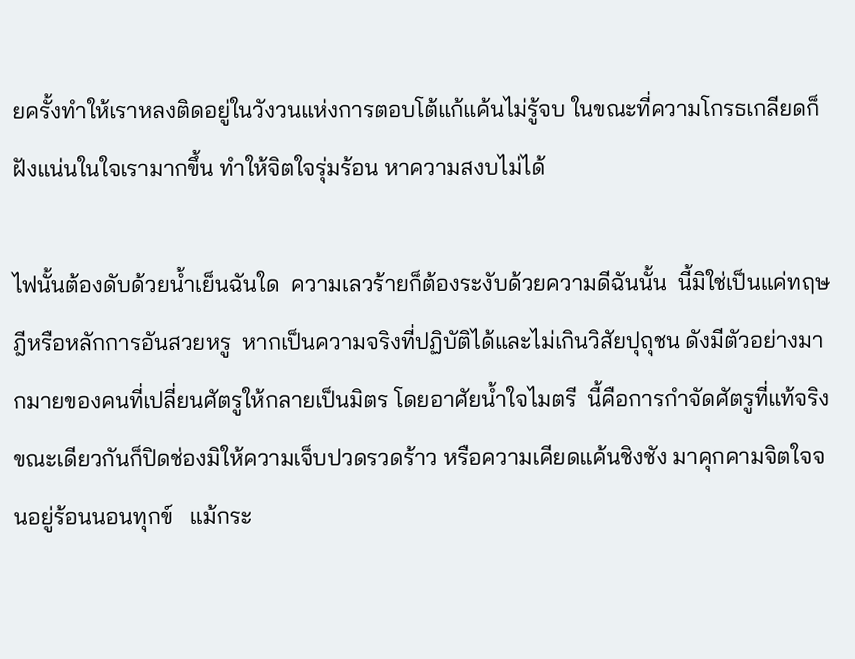ยครั้งทำให้เราหลงติดอยู่ในวังวนแห่งการตอบโต้แก้แค้นไม่รู้จบ ในขณะที่ความโกรธเกลียดก็ฝังแน่นในใจเรามากขึ้น ทำให้จิตใจรุ่มร้อน หาความสงบไม่ได้

ไฟนั้นต้องดับด้วยน้ำเย็นฉันใด  ความเลวร้ายก็ต้องระงับด้วยความดีฉันนั้น  นี้มิใช่เป็นแค่ทฤษฎีหรือหลักการอันสวยหรู  หากเป็นความจริงที่ปฏิบัติได้และไม่เกินวิสัยปุถุชน ดังมีตัวอย่างมากมายของคนที่เปลี่ยนศัตรูให้กลายเป็นมิตร โดยอาศัยน้ำใจไมตรี  นี้คือการกำจัดศัตรูที่แท้จริง  ขณะเดียวกันก็ปิดช่องมิให้ความเจ็บปวดรวดร้าว หรือความเคียดแค้นชิงชัง มาคุกคามจิตใจจนอยู่ร้อนนอนทุกข์   แม้กระ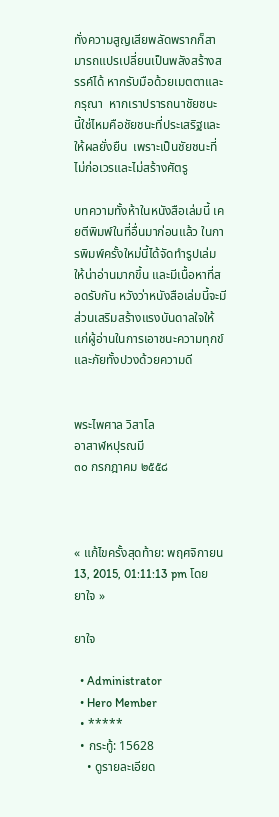ทั่งความสูญเสียพลัดพรากก็สามารถแปรเปลี่ยนเป็นพลังสร้างสรรค์ได้ หากรับมือด้วยเมตตาและกรุณา  หากเราปรารถนาชัยชนะ  นี้ใช่ไหมคือชัยชนะที่ประเสริฐและให้ผลยั่งยืน  เพราะเป็นชัยชนะที่ไม่ก่อเวรและไม่สร้างศัตรู

บทความทั้งห้าในหนังสือเล่มนี้ เคยตีพิมพ์ในที่อื่นมาก่อนแล้ว ในการพิมพ์ครั้งใหม่นี้ได้จัดทำรูปเล่มให้น่าอ่านมากขึ้น และมีเนื้อหาที่สอดรับกัน หวังว่าหนังสือเล่มนี้จะมีส่วนเสริมสร้างแรงบันดาลใจให้แก่ผู้อ่านในการเอาชนะความทุกข์และภัยทั้งปวงด้วยความดี


พระไพศาล วิสาโล
อาสาฬหปุรณมี
๓๐ กรกฎาคม ๒๕๕๘



« แก้ไขครั้งสุดท้าย: พฤศจิกายน 13, 2015, 01:11:13 pm โดย ยาใจ »

ยาใจ

  • Administrator
  • Hero Member
  • *****
  • กระทู้: 15628
    • ดูรายละเอียด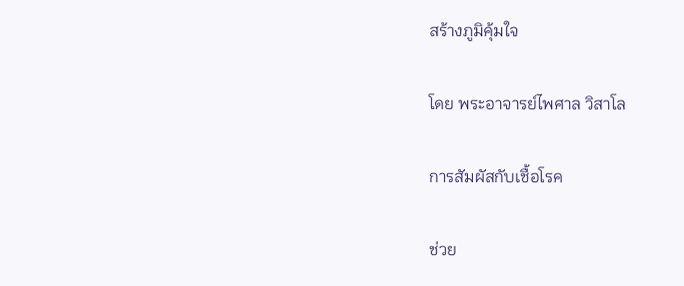สร้างภูมิคุ้มใจ

โดย พระอาจารย์ไพศาล วิสาโล

การสัมผัสกับเชื้อโรค

ช่วย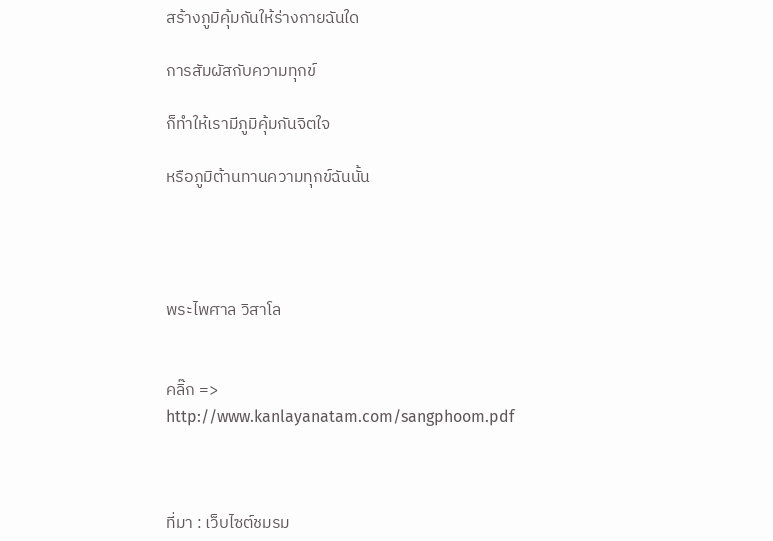สร้างภูมิคุ้มกันให้ร่างกายฉันใด

การสัมผัสกับความทุกข์

ก็ทำให้เรามีภูมิคุ้มกันจิตใจ

หรือภูมิต้านทานความทุกข์ฉันนั้น




พระไพศาล วิสาโล


คลิ๊ก => http://www.kanlayanatam.com/sangphoom.pdf



ที่มา : เว็บไซต์ชมรม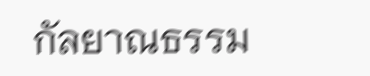กัลยาณธรรม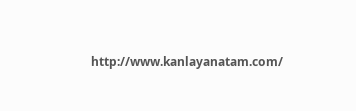http://www.kanlayanatam.com/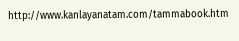http://www.kanlayanatam.com/tammabook.htm